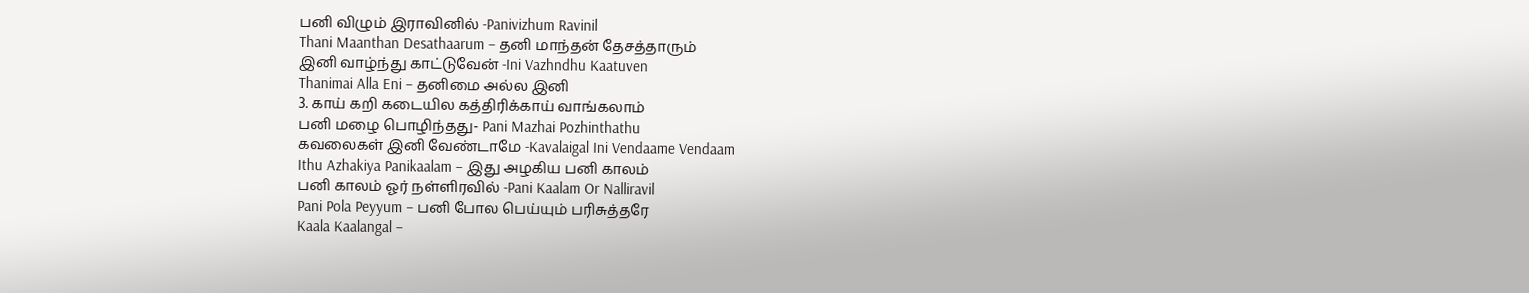பனி விழும் இராவினில் -Panivizhum Ravinil
Thani Maanthan Desathaarum – தனி மாந்தன் தேசத்தாரும்
இனி வாழ்ந்து காட்டுவேன் -Ini Vazhndhu Kaatuven
Thanimai Alla Eni – தனிமை அல்ல இனி
3. காய் கறி கடையில கத்திரிக்காய் வாங்கலாம்
பனி மழை பொழிந்தது- Pani Mazhai Pozhinthathu
கவலைகள் இனி வேண்டாமே -Kavalaigal Ini Vendaame Vendaam
Ithu Azhakiya Panikaalam – இது அழகிய பனி காலம்
பனி காலம் ஓர் நள்ளிரவில் -Pani Kaalam Or Nalliravil
Pani Pola Peyyum – பனி போல பெய்யும் பரிசுத்தரே
Kaala Kaalangal –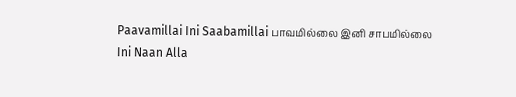Paavamillai Ini Saabamillai பாவமில்லை இனி சாபமில்லை
Ini Naan Alla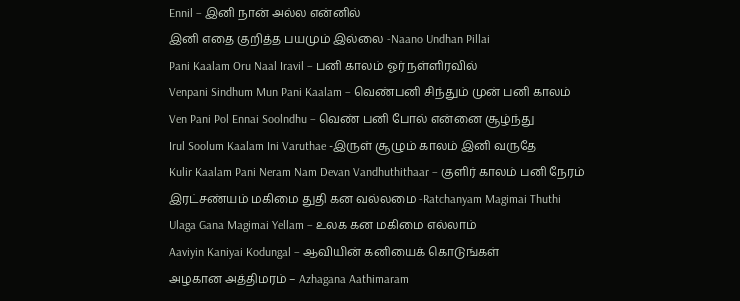Ennil – இனி நான் அல்ல என்னில்
இனி எதை குறித்த பயமும் இல்லை -Naano Undhan Pillai
Pani Kaalam Oru Naal Iravil – பனி காலம் ஓர் நள்ளிரவில்
Venpani Sindhum Mun Pani Kaalam – வெண்பனி சிந்தும் முன் பனி காலம்
Ven Pani Pol Ennai Soolndhu – வெண் பனி போல் என்னை சூழ்ந்து
Irul Soolum Kaalam Ini Varuthae -இருள் சூழும் காலம் இனி வருதே
Kulir Kaalam Pani Neram Nam Devan Vandhuthithaar – குளிர் காலம் பனி நேரம்
இரட்சண்யம் மகிமை துதி கன வல்லமை -Ratchanyam Magimai Thuthi
Ulaga Gana Magimai Yellam – உலக கன மகிமை எல்லாம்
Aaviyin Kaniyai Kodungal – ஆவியின் கனியைக் கொடுங்கள்
அழகான அத்திமரம் – Azhagana Aathimaram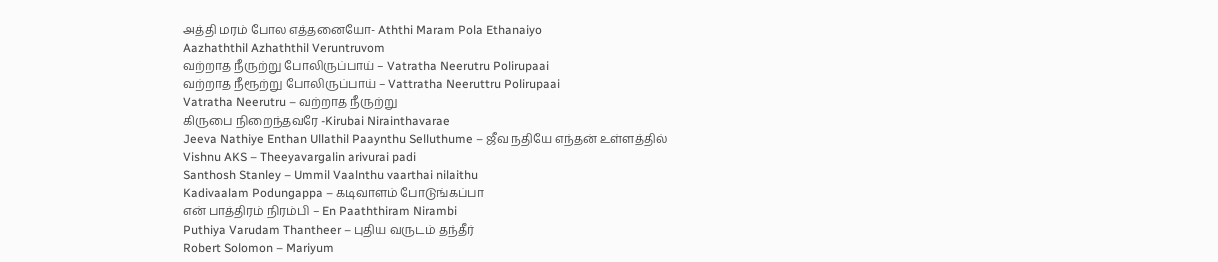அத்தி மரம் போல எத்தனையோ- Aththi Maram Pola Ethanaiyo
Aazhaththil Azhaththil Veruntruvom
வற்றாத நீருற்று போலிருப்பாய் – Vatratha Neerutru Polirupaai
வற்றாத நீரூற்று போலிருப்பாய் – Vattratha Neeruttru Polirupaai
Vatratha Neerutru – வற்றாத நீருற்று
கிருபை நிறைந்தவரே -Kirubai Nirainthavarae
Jeeva Nathiye Enthan Ullathil Paaynthu Selluthume – ஜீவ நதியே எந்தன் உள்ளத்தில்
Vishnu AKS – Theeyavargalin arivurai padi
Santhosh Stanley – Ummil Vaalnthu vaarthai nilaithu
Kadivaalam Podungappa – கடிவாளம் போடுங்கப்பா
என் பாத்திரம் நிரம்பி – En Paaththiram Nirambi
Puthiya Varudam Thantheer – புதிய வருடம் தந்தீர்
Robert Solomon – Mariyum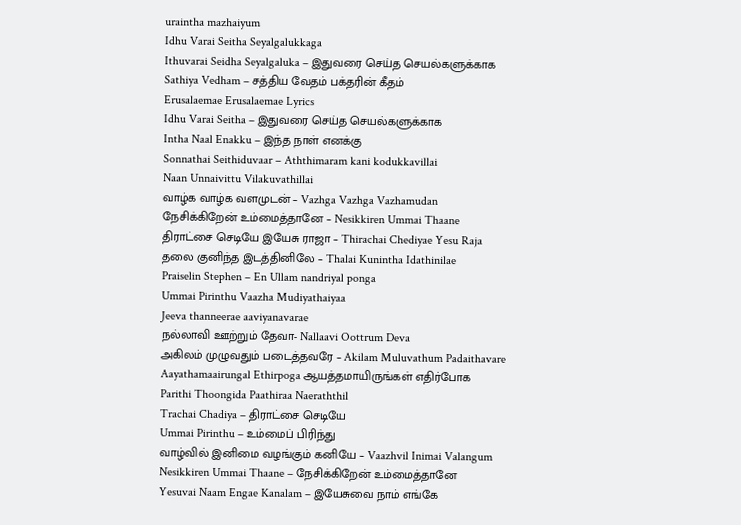uraintha mazhaiyum
Idhu Varai Seitha Seyalgalukkaga
Ithuvarai Seidha Seyalgaluka – இதுவரை செய்த செயல்களுக்காக
Sathiya Vedham – சத்திய வேதம் பக்தரின் கீதம்
Erusalaemae Erusalaemae Lyrics
Idhu Varai Seitha – இதுவரை செய்த செயல்களுக்காக
Intha Naal Enakku – இந்த நாள் எனக்கு
Sonnathai Seithiduvaar – Aththimaram kani kodukkavillai
Naan Unnaivittu Vilakuvathillai
வாழ்க வாழ்க வளமுடன் – Vazhga Vazhga Vazhamudan
நேசிக்கிறேன் உம்மைத்தானே – Nesikkiren Ummai Thaane
திராட்சை செடியே இயேசு ராஜா – Thirachai Chediyae Yesu Raja
தலை குனிந்த இடத்தினிலே – Thalai Kunintha Idathinilae
Praiselin Stephen – En Ullam nandriyal ponga
Ummai Pirinthu Vaazha Mudiyathaiyaa
Jeeva thanneerae aaviyanavarae
நல்லாவி ஊற்றும் தேவா- Nallaavi Oottrum Deva
அகிலம் முழுவதும் படைத்தவரே – Akilam Muluvathum Padaithavare
Aayathamaairungal Ethirpoga ஆயத்தமாயிருங்கள் எதிர்போக
Parithi Thoongida Paathiraa Naeraththil
Trachai Chadiya – திராட்சை செடியே
Ummai Pirinthu – உம்மைப் பிரிந்து
வாழ்வில் இனிமை வழங்கும் கனியே – Vaazhvil Inimai Valangum
Nesikkiren Ummai Thaane – நேசிக்கிறேன் உம்மைத்தானே
Yesuvai Naam Engae Kanalam – இயேசுவை நாம் எங்கே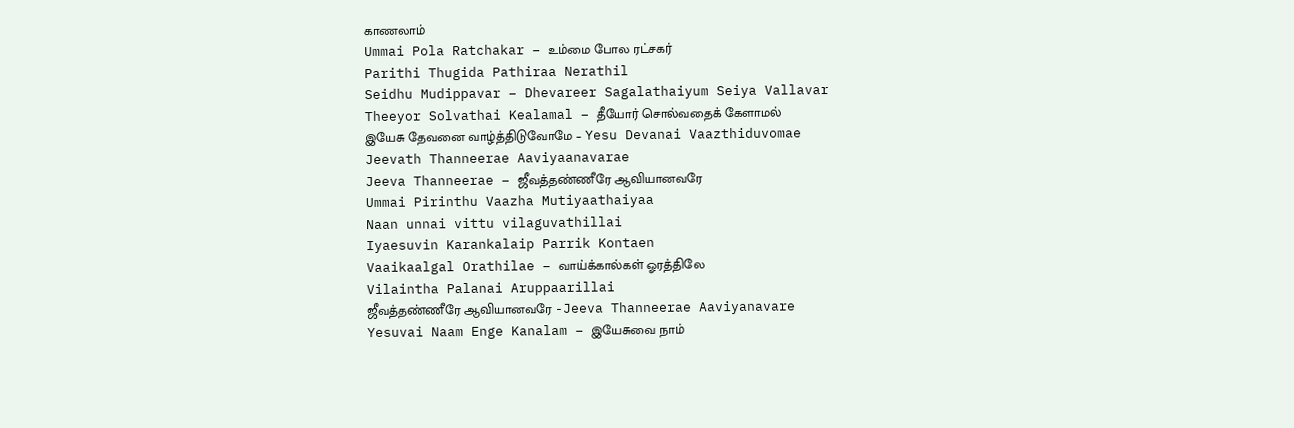காணலாம்
Ummai Pola Ratchakar – உம்மை போல ரட்சகர்
Parithi Thugida Pathiraa Nerathil
Seidhu Mudippavar – Dhevareer Sagalathaiyum Seiya Vallavar
Theeyor Solvathai Kealamal – தீயோர் சொல்வதைக் கேளாமல்
இயேசு தேவனை வாழ்த்திடுவோமே – Yesu Devanai Vaazthiduvomae
Jeevath Thanneerae Aaviyaanavarae
Jeeva Thanneerae – ஜீவத்தண்ணீரே ஆவியானவரே
Ummai Pirinthu Vaazha Mutiyaathaiyaa
Naan unnai vittu vilaguvathillai
Iyaesuvin Karankalaip Parrik Kontaen
Vaaikaalgal Orathilae – வாய்க்கால்கள் ஓரத்திலே
Vilaintha Palanai Aruppaarillai
ஜீவத்தண்ணீரே ஆவியானவரே -Jeeva Thanneerae Aaviyanavare
Yesuvai Naam Enge Kanalam – இயேசுவை நாம்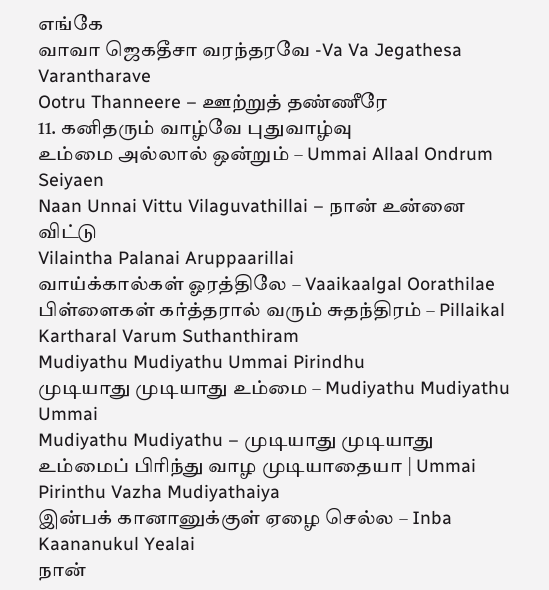எங்கே
வாவா ஜெகதீசா வரந்தரவே -Va Va Jegathesa Varantharave
Ootru Thanneere – ஊற்றுத் தண்ணீரே
11. கனிதரும் வாழ்வே புதுவாழ்வு
உம்மை அல்லால் ஒன்றும் – Ummai Allaal Ondrum Seiyaen
Naan Unnai Vittu Vilaguvathillai – நான் உன்னை விட்டு
Vilaintha Palanai Aruppaarillai
வாய்க்கால்கள் ஓரத்திலே – Vaaikaalgal Oorathilae
பிள்ளைகள் கர்த்தரால் வரும் சுதந்திரம் – Pillaikal Kartharal Varum Suthanthiram
Mudiyathu Mudiyathu Ummai Pirindhu
முடியாது முடியாது உம்மை – Mudiyathu Mudiyathu Ummai
Mudiyathu Mudiyathu – முடியாது முடியாது
உம்மைப் பிரிந்து வாழ முடியாதையா | Ummai Pirinthu Vazha Mudiyathaiya
இன்பக் கானானுக்குள் ஏழை செல்ல – Inba Kaananukul Yealai
நான்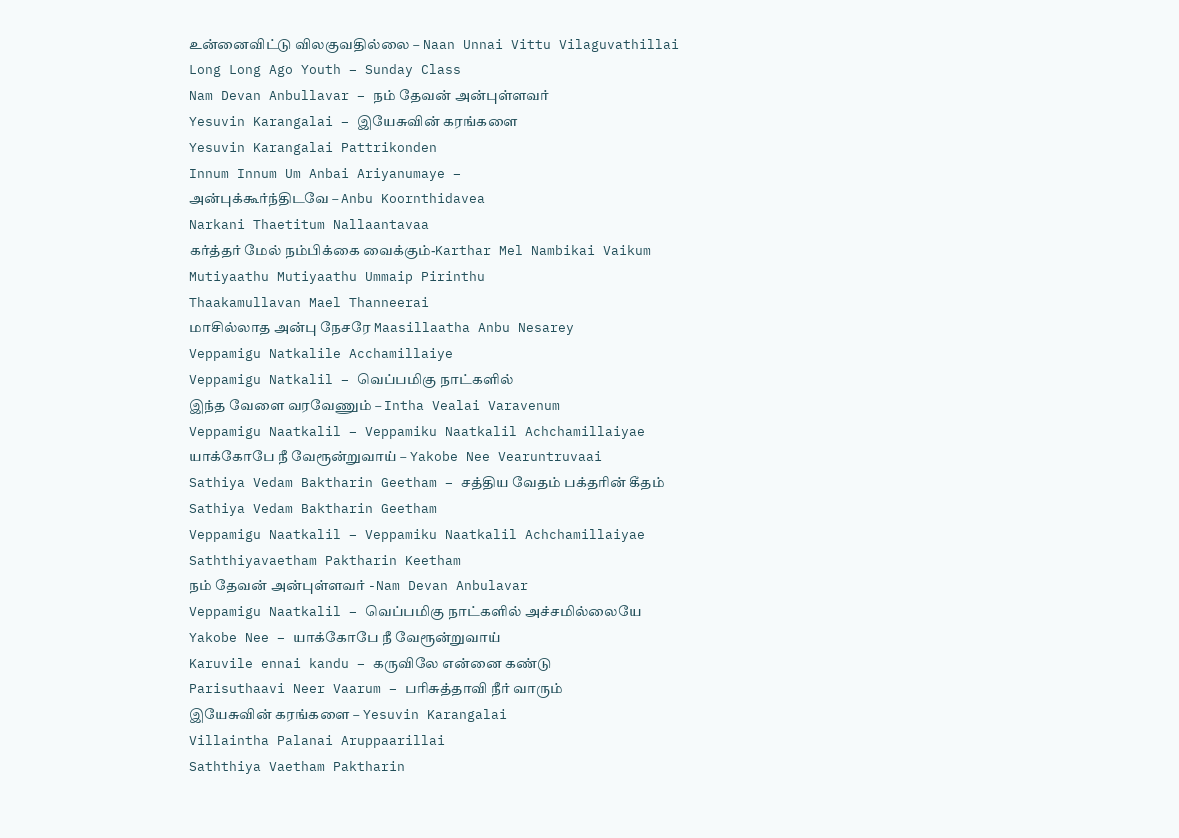உன்னைவிட்டு விலகுவதில்லை – Naan Unnai Vittu Vilaguvathillai
Long Long Ago Youth – Sunday Class
Nam Devan Anbullavar – நம் தேவன் அன்புள்ளவர்
Yesuvin Karangalai – இயேசுவின் கரங்களை
Yesuvin Karangalai Pattrikonden
Innum Innum Um Anbai Ariyanumaye –
அன்புக்கூர்ந்திடவே – Anbu Koornthidavea
Narkani Thaetitum Nallaantavaa
கர்த்தர் மேல் நம்பிக்கை வைக்கும்-Karthar Mel Nambikai Vaikum
Mutiyaathu Mutiyaathu Ummaip Pirinthu
Thaakamullavan Mael Thanneerai
மாசில்லாத அன்பு நேசரே Maasillaatha Anbu Nesarey
Veppamigu Natkalile Acchamillaiye
Veppamigu Natkalil – வெப்பமிகு நாட்களில்
இந்த வேளை வரவேணும் – Intha Vealai Varavenum
Veppamigu Naatkalil – Veppamiku Naatkalil Achchamillaiyae
யாக்கோபே நீ வேரூன்றுவாய் – Yakobe Nee Vearuntruvaai
Sathiya Vedam Baktharin Geetham – சத்திய வேதம் பக்தரின் கீதம்
Sathiya Vedam Baktharin Geetham
Veppamigu Naatkalil – Veppamiku Naatkalil Achchamillaiyae
Saththiyavaetham Paktharin Keetham
நம் தேவன் அன்புள்ளவர் -Nam Devan Anbulavar
Veppamigu Naatkalil – வெப்பமிகு நாட்களில் அச்சமில்லையே
Yakobe Nee – யாக்கோபே நீ வேரூன்றுவாய்
Karuvile ennai kandu – கருவிலே என்னை கண்டு
Parisuthaavi Neer Vaarum – பரிசுத்தாவி நீர் வாரும்
இயேசுவின் கரங்களை – Yesuvin Karangalai
Villaintha Palanai Aruppaarillai
Saththiya Vaetham Paktharin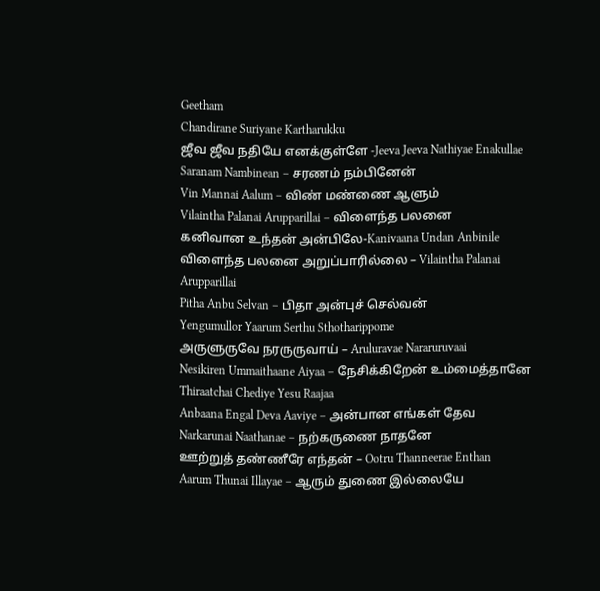Geetham
Chandirane Suriyane Kartharukku
ஜீவ ஜீவ நதியே எனக்குள்ளே -Jeeva Jeeva Nathiyae Enakullae
Saranam Nambinean – சரணம் நம்பினேன்
Vin Mannai Aalum – விண் மண்ணை ஆளும்
Vilaintha Palanai Arupparillai – விளைந்த பலனை
கனிவான உந்தன் அன்பிலே-Kanivaana Undan Anbinile
விளைந்த பலனை அறுப்பாரில்லை – Vilaintha Palanai Arupparillai
Pitha Anbu Selvan – பிதா அன்புச் செல்வன்
Yengumullor Yaarum Serthu Sthotharippome
அருளுருவே நரருருவாய் – Aruluravae Nararuruvaai
Nesikiren Ummaithaane Aiyaa – நேசிக்கிறேன் உம்மைத்தானே
Thiraatchai Chediye Yesu Raajaa
Anbaana Engal Deva Aaviye – அன்பான எங்கள் தேவ
Narkarunai Naathanae – நற்கருணை நாதனே
ஊற்றுத் தண்ணீரே எந்தன் – Ootru Thanneerae Enthan
Aarum Thunai Illayae – ஆரும் துணை இல்லையே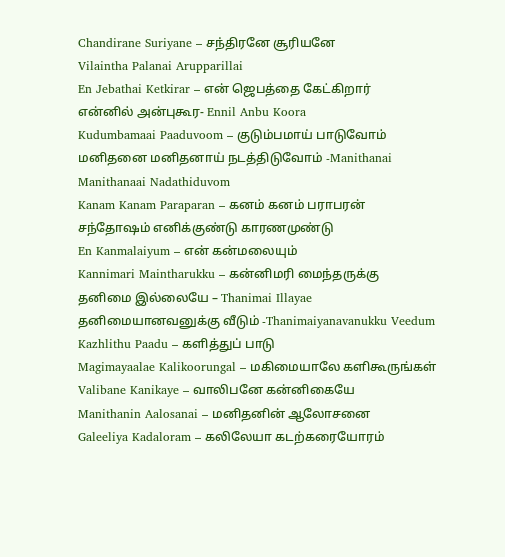Chandirane Suriyane – சந்திரனே சூரியனே
Vilaintha Palanai Arupparillai
En Jebathai Ketkirar – என் ஜெபத்தை கேட்கிறார்
என்னில் அன்புகூர- Ennil Anbu Koora
Kudumbamaai Paaduvoom – குடும்பமாய் பாடுவோம்
மனிதனை மனிதனாய் நடத்திடுவோம் -Manithanai Manithanaai Nadathiduvom
Kanam Kanam Paraparan – கனம் கனம் பராபரன்
சந்தோஷம் எனிக்குண்டு காரணமுண்டு
En Kanmalaiyum – என் கன்மலையும்
Kannimari Maintharukku – கன்னிமரி மைந்தருக்கு
தனிமை இல்லையே – Thanimai Illayae
தனிமையானவனுக்கு வீடும் -Thanimaiyanavanukku Veedum
Kazhlithu Paadu – களித்துப் பாடு
Magimayaalae Kalikoorungal – மகிமையாலே களிகூருங்கள்
Valibane Kanikaye – வாலிபனே கன்னிகையே
Manithanin Aalosanai – மனிதனின் ஆலோசனை
Galeeliya Kadaloram – கலிலேயா கடற்கரையோரம்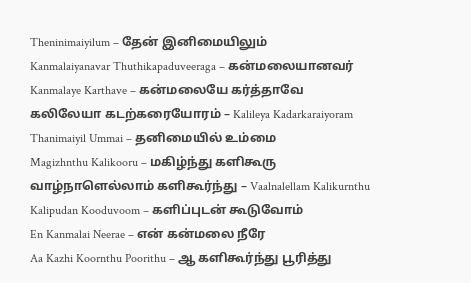Theninimaiyilum – தேன் இனிமையிலும்
Kanmalaiyanavar Thuthikapaduveeraga – கன்மலையானவர்
Kanmalaye Karthave – கன்மலையே கர்த்தாவே
கலிலேயா கடற்கரையோரம் – Kalileya Kadarkaraiyoram
Thanimaiyil Ummai – தனிமையில் உம்மை
Magizhnthu Kalikooru – மகிழ்ந்து களிகூரு
வாழ்நாளெல்லாம் களிகூர்ந்து – Vaalnalellam Kalikurnthu
Kalipudan Kooduvoom – களிப்புடன் கூடுவோம்
En Kanmalai Neerae – என் கன்மலை நீரே
Aa Kazhi Koornthu Poorithu – ஆ களிகூர்ந்து பூரித்து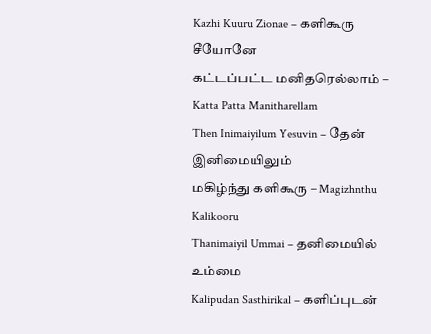Kazhi Kuuru Zionae – களிகூரு சீயோனே
கட்டப்பட்ட மனிதரெல்லாம் – Katta Patta Manitharellam
Then Inimaiyilum Yesuvin – தேன் இனிமையிலும்
மகிழ்ந்து களிகூரு – Magizhnthu Kalikooru
Thanimaiyil Ummai – தனிமையில் உம்மை
Kalipudan Sasthirikal – களிப்புடன்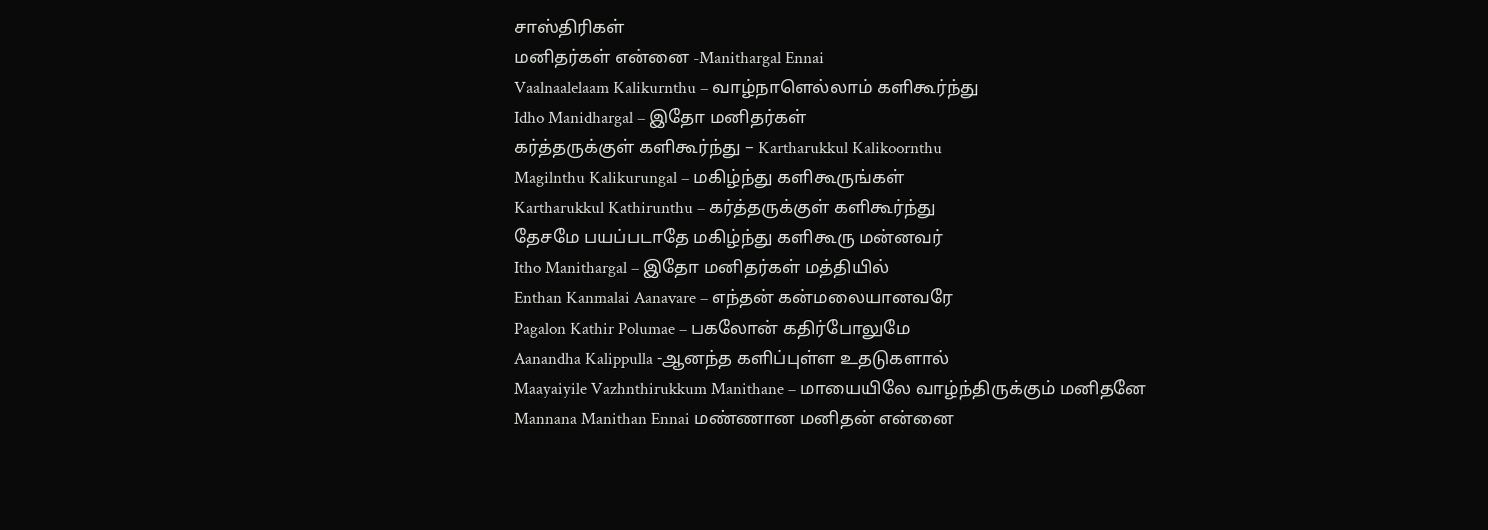சாஸ்திரிகள்
மனிதர்கள் என்னை -Manithargal Ennai
Vaalnaalelaam Kalikurnthu – வாழ்நாளெல்லாம் களிகூர்ந்து
Idho Manidhargal – இதோ மனிதர்கள்
கர்த்தருக்குள் களிகூர்ந்து – Kartharukkul Kalikoornthu
Magilnthu Kalikurungal – மகிழ்ந்து களிகூருங்கள்
Kartharukkul Kathirunthu – கர்த்தருக்குள் களிகூர்ந்து
தேசமே பயப்படாதே மகிழ்ந்து களிகூரு மன்னவர்
Itho Manithargal – இதோ மனிதர்கள் மத்தியில்
Enthan Kanmalai Aanavare – எந்தன் கன்மலையானவரே
Pagalon Kathir Polumae – பகலோன் கதிர்போலுமே
Aanandha Kalippulla -ஆனந்த களிப்புள்ள உதடுகளால்
Maayaiyile Vazhnthirukkum Manithane – மாயையிலே வாழ்ந்திருக்கும் மனிதனே
Mannana Manithan Ennai மண்ணான மனிதன் என்னை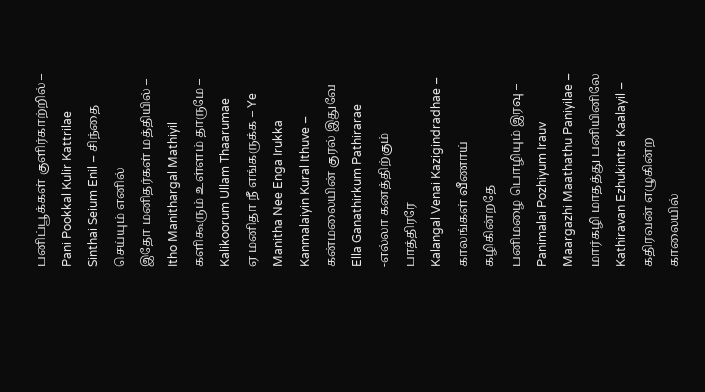பனிப்பூக்கள் குளிர்காற்றில் – Pani Pookkal Kulir Kattrilae
Sinthai Seium Enil – சிந்தை செய்யும் எனில்
இதோ மனிதர்கள் மத்தியில் – Itho Manithargal Mathiyil
களிகூரும் உள்ளம் தாருமே – Kalikoorum Ullam Thaarumae
ஏ மனிதா நீ எங்கருக்க – Ye Manitha Nee Enga Irukka
Kanmalaiyin Kural Ithuve – கன்மலையின் குரல் இதுவே
Ella Ganathirkum Pathirarae -எல்லா கனத்திற்கும் பாத்திரரே
Kalangal Venai Kazigindradhae – காலங்கள் வீணாய் கழிகின்றதே
பனிமழை பொழியும் இரவு – Panimalai Pozhiyum Irauv
Maargazhi Maathathu Paniyilae – மார்கழி மாதத்து பனியினிலே
Kathiravan Ezhukintra Kaalayil – கதிரவன் எழுகின்ற காலையில்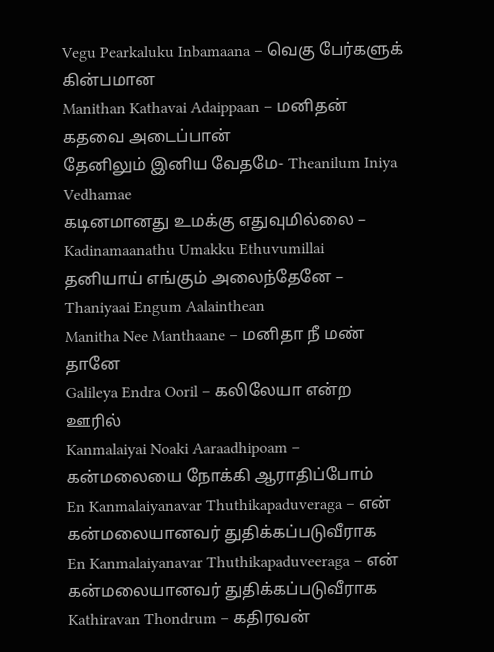Vegu Pearkaluku Inbamaana – வெகு பேர்களுக் கின்பமான
Manithan Kathavai Adaippaan – மனிதன் கதவை அடைப்பான்
தேனிலும் இனிய வேதமே- Theanilum Iniya Vedhamae
கடினமானது உமக்கு எதுவுமில்லை – Kadinamaanathu Umakku Ethuvumillai
தனியாய் எங்கும் அலைந்தேனே – Thaniyaai Engum Aalainthean
Manitha Nee Manthaane – மனிதா நீ மண் தானே
Galileya Endra Ooril – கலிலேயா என்ற ஊரில்
Kanmalaiyai Noaki Aaraadhipoam – கன்மலையை நோக்கி ஆராதிப்போம்
En Kanmalaiyanavar Thuthikapaduveraga – என் கன்மலையானவர் துதிக்கப்படுவீராக
En Kanmalaiyanavar Thuthikapaduveeraga – என் கன்மலையானவர் துதிக்கப்படுவீராக
Kathiravan Thondrum – கதிரவன்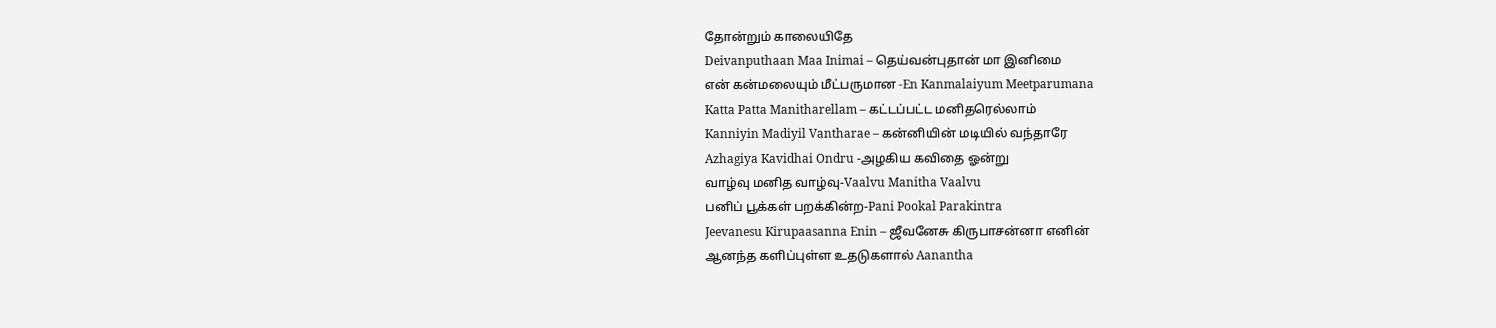தோன்றும் காலையிதே
Deivanputhaan Maa Inimai – தெய்வன்புதான் மா இனிமை
என் கன்மலையும் மீட்பருமான -En Kanmalaiyum Meetparumana
Katta Patta Manitharellam – கட்டப்பட்ட மனிதரெல்லாம்
Kanniyin Madiyil Vantharae – கன்னியின் மடியில் வந்தாரே
Azhagiya Kavidhai Ondru -அழகிய கவிதை ஓன்று
வாழ்வு மனித வாழ்வு-Vaalvu Manitha Vaalvu
பனிப் பூக்கள் பறக்கின்ற-Pani Pookal Parakintra
Jeevanesu Kirupaasanna Enin – ஜீவனேசு கிருபாசன்னா எனின்
ஆனந்த களிப்புள்ள உதடுகளால் Aanantha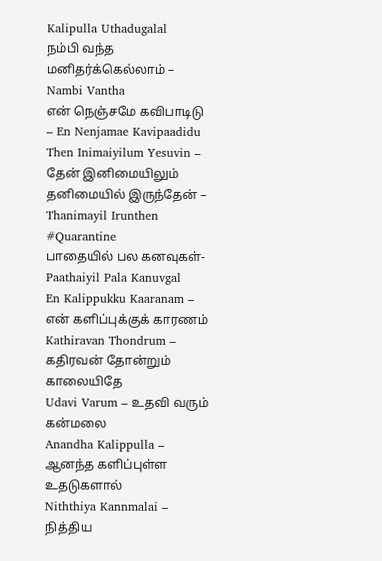Kalipulla Uthadugalal
நம்பி வந்த மனிதர்க்கெல்லாம் – Nambi Vantha
என் நெஞ்சமே கவிபாடிடு – En Nenjamae Kavipaadidu
Then Inimaiyilum Yesuvin – தேன் இனிமையிலும்
தனிமையில் இருந்தேன் – Thanimayil Irunthen #Quarantine
பாதையில் பல கனவுகள்- Paathaiyil Pala Kanuvgal
En Kalippukku Kaaranam – என் களிப்புக்குக் காரணம்
Kathiravan Thondrum – கதிரவன் தோன்றும் காலையிதே
Udavi Varum – உதவி வரும் கன்மலை
Anandha Kalippulla – ஆனந்த களிப்புள்ள உதடுகளால்
Niththiya Kannmalai – நித்திய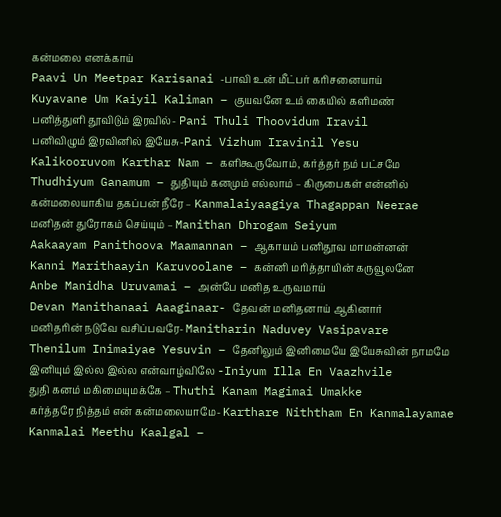கன்மலை எனக்காய்
Paavi Un Meetpar Karisanai -பாவி உன் மீட்பர் கரிசனையாய்
Kuyavane Um Kaiyil Kaliman – குயவனே உம் கையில் களிமண்
பனித்துளி தூவிடும் இரவில்- Pani Thuli Thoovidum Iravil
பனிவிழும் இரவினில் இயேசு-Pani Vizhum Iravinil Yesu
Kalikooruvom Karthar Nam – களிகூருவோம், கர்த்தர் நம் பட்சமே
Thudhiyum Ganamum – துதியும் கனமும் எல்லாம் – கிருபைகள் என்னில்
கன்மலையாகிய தகப்பன் நீரே – Kanmalaiyaagiya Thagappan Neerae
மனிதன் துரோகம் செய்யும் – Manithan Dhrogam Seiyum
Aakaayam Panithoova Maamannan – ஆகாயம் பனிதூவ மாமன்னன்
Kanni Marithaayin Karuvoolane – கன்னி மரித்தாயின் கருவூலனே
Anbe Manidha Uruvamai – அன்பே மனித உருவமாய்
Devan Manithanaai Aaaginaar- தேவன் மனிதனாய் ஆகினார்
மனிதரின் நடுவே வசிப்பவரே- Manitharin Naduvey Vasipavare
Thenilum Inimaiyae Yesuvin – தேனிலும் இனிமையே இயேசுவின் நாமமே
இனியும் இல்ல இல்ல என்வாழ்விலே -Iniyum Illa En Vaazhvile
துதி கனம் மகிமையுமக்கே – Thuthi Kanam Magimai Umakke
கர்த்தரே நித்தம் என் கன்மலையாமே- Karthare Niththam En Kanmalayamae
Kanmalai Meethu Kaalgal –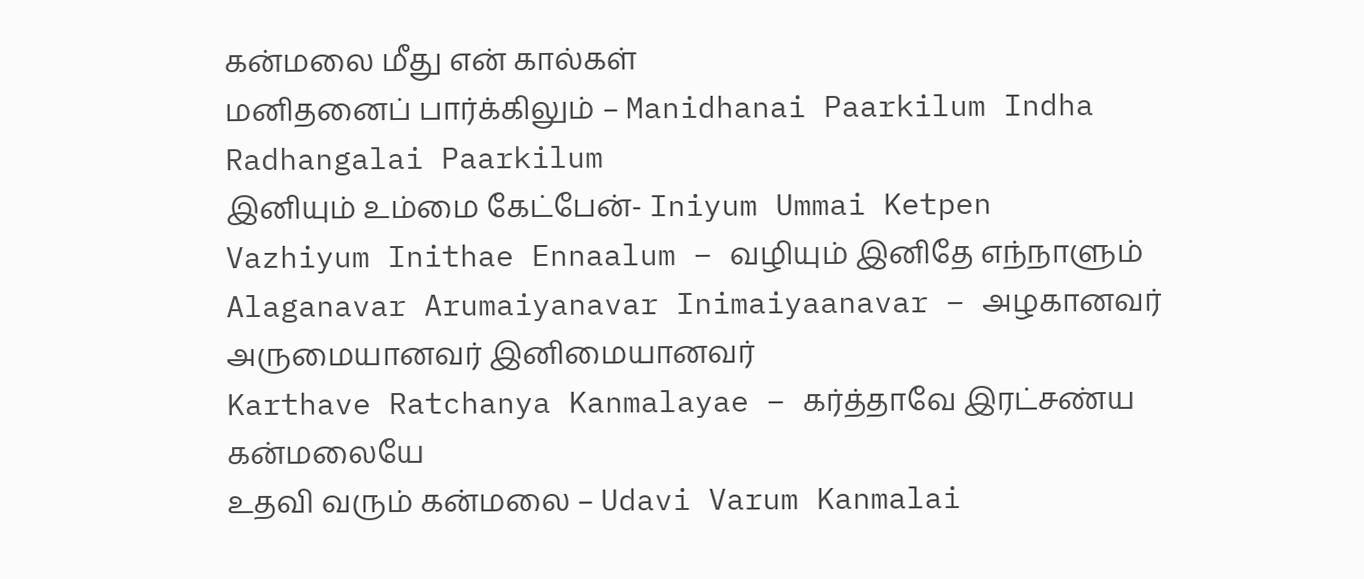கன்மலை மீது என் கால்கள்
மனிதனைப் பார்க்கிலும் – Manidhanai Paarkilum Indha Radhangalai Paarkilum
இனியும் உம்மை கேட்பேன்- Iniyum Ummai Ketpen
Vazhiyum Inithae Ennaalum – வழியும் இனிதே எந்நாளும்
Alaganavar Arumaiyanavar Inimaiyaanavar – அழகானவர் அருமையானவர் இனிமையானவர்
Karthave Ratchanya Kanmalayae – கர்த்தாவே இரட்சண்ய கன்மலையே
உதவி வரும் கன்மலை – Udavi Varum Kanmalai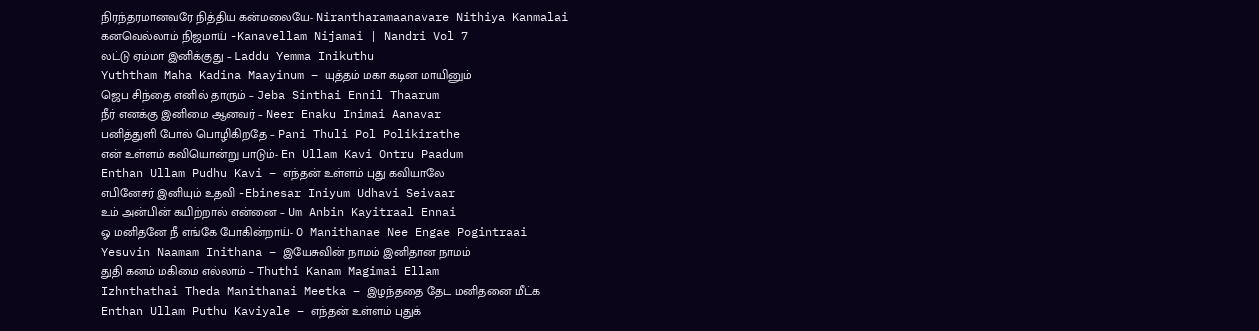நிரந்தரமானவரே நித்திய கன்மலையே- Nirantharamaanavare Nithiya Kanmalai
கனவெல்லாம் நிஜமாய் -Kanavellam Nijamai | Nandri Vol 7
லட்டு ஏம்மா இனிக்குது – Laddu Yemma Inikuthu
Yuththam Maha Kadina Maayinum – யுத்தம் மகா கடின மாயினும்
ஜெப சிந்தை எனில் தாரும் – Jeba Sinthai Ennil Thaarum
நீர் எனக்கு இனிமை ஆனவர் – Neer Enaku Inimai Aanavar
பனித்துளி போல் பொழிகிறதே – Pani Thuli Pol Polikirathe
என் உள்ளம் கவியொன்று பாடும்- En Ullam Kavi Ontru Paadum
Enthan Ullam Pudhu Kavi – எந்தன் உள்ளம் புது கவியாலே
எபினேசர் இனியும் உதவி -Ebinesar Iniyum Udhavi Seivaar
உம் அன்பின் கயிற்றால் என்னை – Um Anbin Kayitraal Ennai
ஓ மனிதனே நீ எங்கே போகின்றாய்- O Manithanae Nee Engae Pogintraai
Yesuvin Naamam Inithana – இயேசுவின் நாமம் இனிதான நாமம்
துதி கனம் மகிமை எல்லாம் – Thuthi Kanam Magimai Ellam
Izhnthathai Theda Manithanai Meetka – இழந்ததை தேட மனிதனை மீட்க
Enthan Ullam Puthu Kaviyale – எந்தன் உள்ளம் புதுக்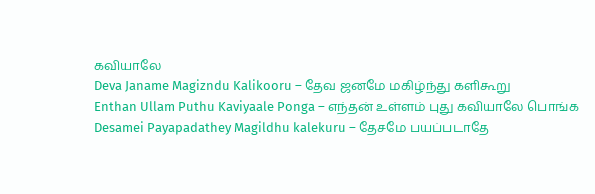கவியாலே
Deva Janame Magizndu Kalikooru – தேவ ஜனமே மகிழ்ந்து களிகூறு
Enthan Ullam Puthu Kaviyaale Ponga – எந்தன் உள்ளம் புது கவியாலே பொங்க
Desamei Payapadathey Magildhu kalekuru – தேசமே பயப்படாதே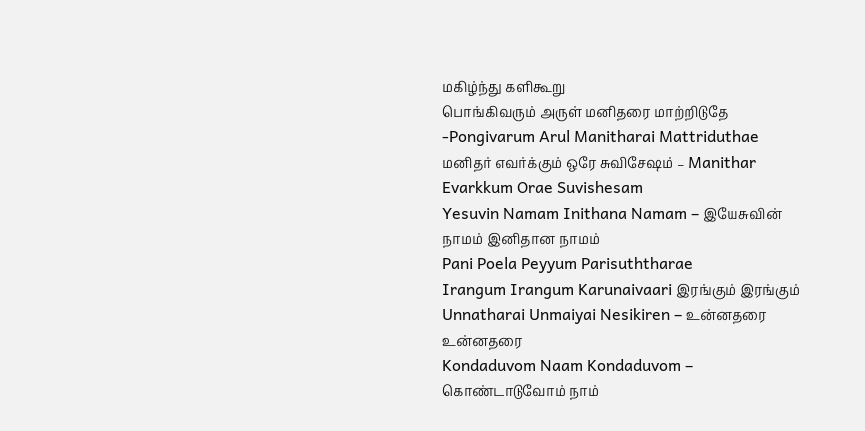மகிழ்ந்து களிகூறு
பொங்கிவரும் அருள் மனிதரை மாற்றிடுதே -Pongivarum Arul Manitharai Mattriduthae
மனிதர் எவர்க்கும் ஒரே சுவிசேஷம் – Manithar Evarkkum Orae Suvishesam
Yesuvin Namam Inithana Namam – இயேசுவின் நாமம் இனிதான நாமம்
Pani Poela Peyyum Parisuththarae
Irangum Irangum Karunaivaari இரங்கும் இரங்கும்
Unnatharai Unmaiyai Nesikiren – உன்னதரை உன்னதரை
Kondaduvom Naam Kondaduvom – கொண்டாடுவோம் நாம்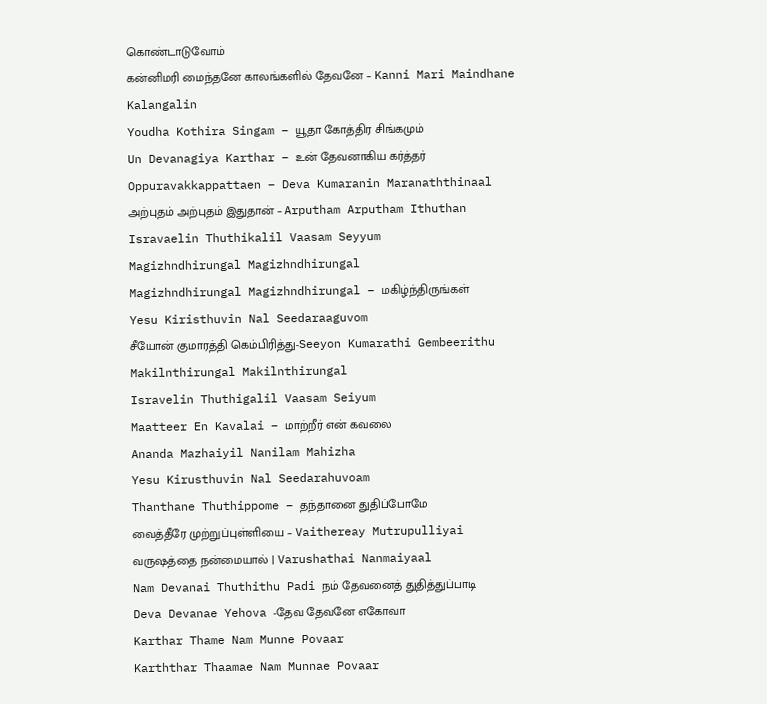கொண்டாடுவோம்
கன்னிமரி மைந்தனே காலங்களில் தேவனே – Kanni Mari Maindhane Kalangalin
Youdha Kothira Singam – யூதா கோத்திர சிங்கமும்
Un Devanagiya Karthar – உன் தேவனாகிய கர்த்தர்
Oppuravakkappattaen – Deva Kumaranin Maranaththinaal
அற்புதம் அற்புதம் இதுதான் – Arputham Arputham Ithuthan
Isravaelin Thuthikalil Vaasam Seyyum
Magizhndhirungal Magizhndhirungal
Magizhndhirungal Magizhndhirungal – மகிழ்ந்திருங்கள்
Yesu Kiristhuvin Nal Seedaraaguvom
சீயோன் குமாரத்தி கெம்பிரித்து-Seeyon Kumarathi Gembeerithu
Makilnthirungal Makilnthirungal
Isravelin Thuthigalil Vaasam Seiyum
Maatteer En Kavalai – மாற்றீர் என் கவலை
Ananda Mazhaiyil Nanilam Mahizha
Yesu Kirusthuvin Nal Seedarahuvoam
Thanthane Thuthippome – தந்தானை துதிப்போமே
வைத்தீரே முற்றுப்புள்ளியை – Vaithereay Mutrupulliyai
வருஷத்தை நன்மையால் | Varushathai Nanmaiyaal
Nam Devanai Thuthithu Padi நம் தேவனைத் துதித்துப்பாடி
Deva Devanae Yehova -தேவ தேவனே எகோவா
Karthar Thame Nam Munne Povaar
Karththar Thaamae Nam Munnae Povaar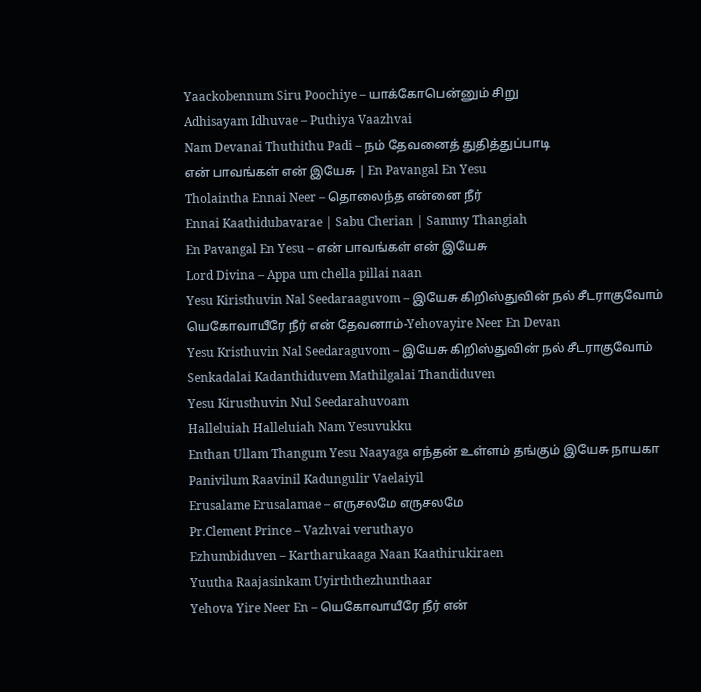Yaackobennum Siru Poochiye – யாக்கோபென்னும் சிறு
Adhisayam Idhuvae – Puthiya Vaazhvai
Nam Devanai Thuthithu Padi – நம் தேவனைத் துதித்துப்பாடி
என் பாவங்கள் என் இயேசு | En Pavangal En Yesu
Tholaintha Ennai Neer – தொலைந்த என்னை நீர்
Ennai Kaathidubavarae | Sabu Cherian | Sammy Thangiah
En Pavangal En Yesu – என் பாவங்கள் என் இயேசு
Lord Divina – Appa um chella pillai naan
Yesu Kiristhuvin Nal Seedaraaguvom – இயேசு கிறிஸ்துவின் நல் சீடராகுவோம்
யெகோவாயீரே நீர் என் தேவனாம்-Yehovayire Neer En Devan
Yesu Kristhuvin Nal Seedaraguvom – இயேசு கிறிஸ்துவின் நல் சீடராகுவோம்
Senkadalai Kadanthiduvem Mathilgalai Thandiduven
Yesu Kirusthuvin Nul Seedarahuvoam
Halleluiah Halleluiah Nam Yesuvukku
Enthan Ullam Thangum Yesu Naayaga எந்தன் உள்ளம் தங்கும் இயேசு நாயகா
Panivilum Raavinil Kadungulir Vaelaiyil
Erusalame Erusalamae – எருசலமே எருசலமே
Pr.Clement Prince – Vazhvai veruthayo
Ezhumbiduven – Kartharukaaga Naan Kaathirukiraen
Yuutha Raajasinkam Uyirththezhunthaar
Yehova Yire Neer En – யெகோவாயீரே நீர் என்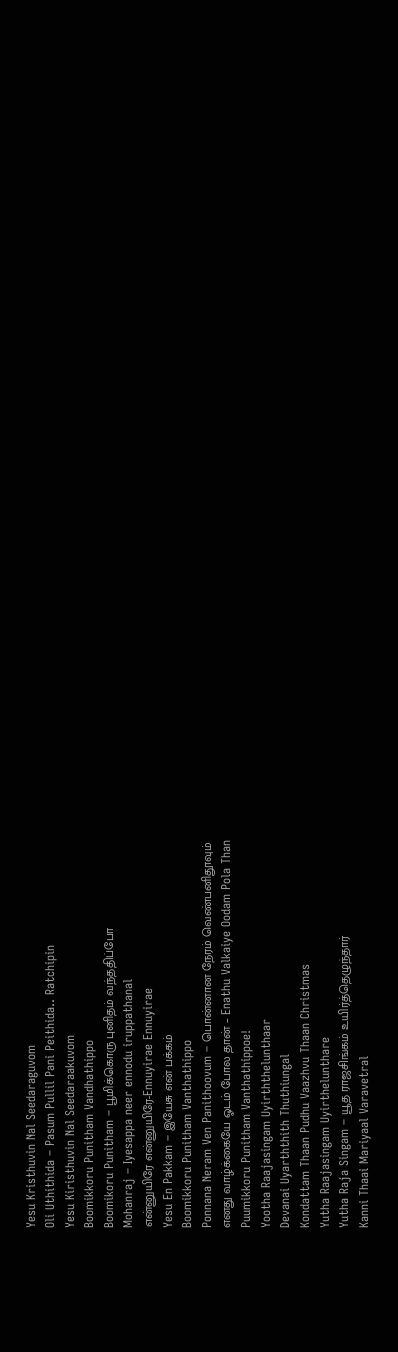Yesu Kristhuvin Nal Seedaraguvom
Oli Uthithida – Pasum Pullil Pani Peithida.. Ratchipin
Yesu Kiristhuvin Nal Seedaraakuvom
Boomikkoru Punitham Vandhathippo
Boomikoru Punitham – பூமிக்கொரு புனிதம் வந்ததிப்போ
Mohanraj – Iyesappa neer ennodu iruppathanal
என்னுயிரே என்னுயிரே-Ennuyirae Ennuyirae
Yesu En Pakkam – இயேசு என் பக்கம்
Boomikkoru Punitham Vanthathippo
Ponnana Neram Ven Panithoovum – பொன்னான நேரம் வெண்பனிதூவும்
எனது வாழ்க்கையே ஓடம் போல தான் – Enathu Valkaiye Oodam Pola Than
Puumikkoru Punitham Vanthathippoe!
Yootha Raajasingam Uyirththelunthaar
Devanai Uyarththith Thuthiungal
Kondattam Thaan Pudhu Vaazhvu Thaan Christmas
Yutha Raajasingam Uyirthelunthare
Yutha Raja Singam – யூத ராஜசிங்கம் உயிர்த்தெழுந்தார்
Kanni Thaai Mariyaal Varavetral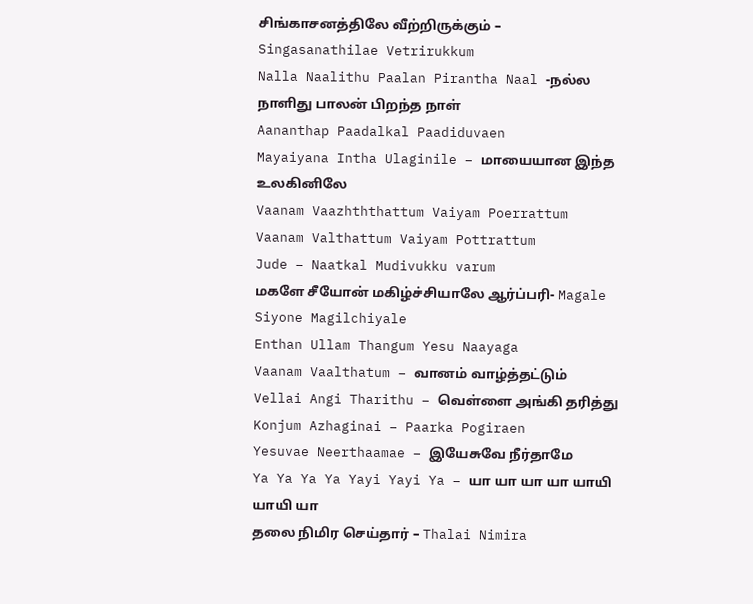சிங்காசனத்திலே வீற்றிருக்கும் – Singasanathilae Vetrirukkum
Nalla Naalithu Paalan Pirantha Naal -நல்ல நாளிது பாலன் பிறந்த நாள்
Aananthap Paadalkal Paadiduvaen
Mayaiyana Intha Ulaginile – மாயையான இந்த உலகினிலே
Vaanam Vaazhththattum Vaiyam Poerrattum
Vaanam Valthattum Vaiyam Pottrattum
Jude – Naatkal Mudivukku varum
மகளே சீயோன் மகிழ்ச்சியாலே ஆர்ப்பரி- Magale Siyone Magilchiyale
Enthan Ullam Thangum Yesu Naayaga
Vaanam Vaalthatum – வானம் வாழ்த்தட்டும்
Vellai Angi Tharithu – வெள்ளை அங்கி தரித்து
Konjum Azhaginai – Paarka Pogiraen
Yesuvae Neerthaamae – இயேசுவே நீர்தாமே
Ya Ya Ya Ya Yayi Yayi Ya – யா யா யா யா யாயி யாயி யா
தலை நிமிர செய்தார் – Thalai Nimira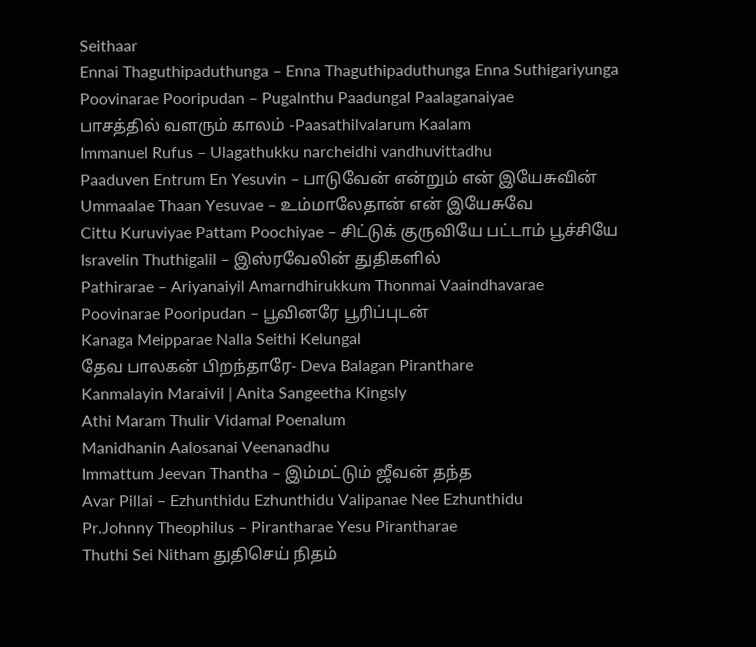Seithaar
Ennai Thaguthipaduthunga – Enna Thaguthipaduthunga Enna Suthigariyunga
Poovinarae Pooripudan – Pugalnthu Paadungal Paalaganaiyae
பாசத்தில் வளரும் காலம் -Paasathilvalarum Kaalam
Immanuel Rufus – Ulagathukku narcheidhi vandhuvittadhu
Paaduven Entrum En Yesuvin – பாடுவேன் என்றும் என் இயேசுவின்
Ummaalae Thaan Yesuvae – உம்மாலேதான் என் இயேசுவே
Cittu Kuruviyae Pattam Poochiyae – சிட்டுக் குருவியே பட்டாம் பூச்சியே
Isravelin Thuthigalil – இஸ்ரவேலின் துதிகளில்
Pathirarae – Ariyanaiyil Amarndhirukkum Thonmai Vaaindhavarae
Poovinarae Pooripudan – பூவினரே பூரிப்புடன்
Kanaga Meipparae Nalla Seithi Kelungal
தேவ பாலகன் பிறந்தாரே- Deva Balagan Piranthare
Kanmalayin Maraivil | Anita Sangeetha Kingsly
Athi Maram Thulir Vidamal Poenalum
Manidhanin Aalosanai Veenanadhu
Immattum Jeevan Thantha – இம்மட்டும் ஜீவன் தந்த
Avar Pillai – Ezhunthidu Ezhunthidu Valipanae Nee Ezhunthidu
Pr.Johnny Theophilus – Pirantharae Yesu Pirantharae
Thuthi Sei Nitham துதிசெய் நிதம்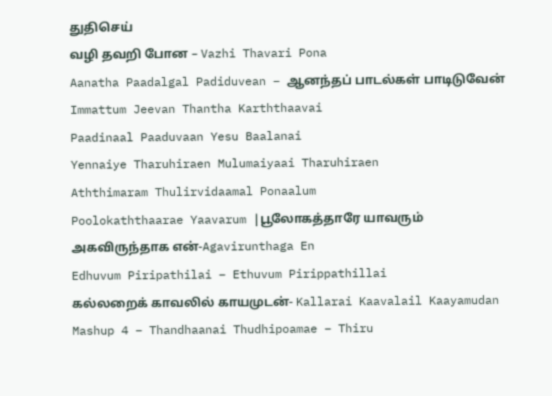துதிசெய்
வழி தவறி போன – Vazhi Thavari Pona
Aanatha Paadalgal Padiduvean – ஆனந்தப் பாடல்கள் பாடிடுவேன்
Immattum Jeevan Thantha Karththaavai
Paadinaal Paaduvaan Yesu Baalanai
Yennaiye Tharuhiraen Mulumaiyaai Tharuhiraen
Aththimaram Thulirvidaamal Ponaalum
Poolokaththaarae Yaavarum |பூலோகத்தாரே யாவரும்
அகவிருந்தாக என்-Agavirunthaga En
Edhuvum Piripathilai – Ethuvum Pirippathillai
கல்லறைக் காவலில் காயமுடன்- Kallarai Kaavalail Kaayamudan
Mashup 4 – Thandhaanai Thudhipoamae – Thiru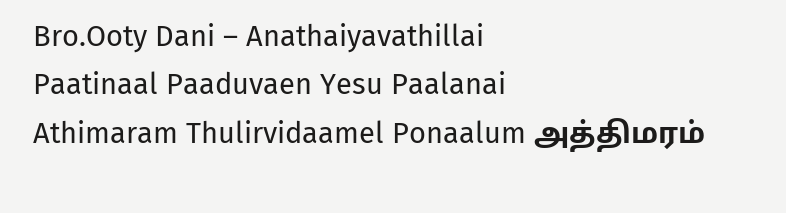Bro.Ooty Dani – Anathaiyavathillai
Paatinaal Paaduvaen Yesu Paalanai
Athimaram Thulirvidaamel Ponaalum அத்திமரம்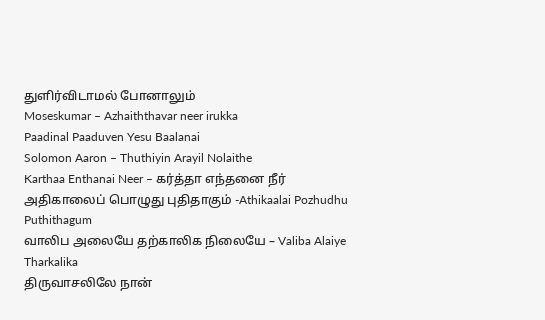துளிர்விடாமல் போனாலும்
Moseskumar – Azhaiththavar neer irukka
Paadinal Paaduven Yesu Baalanai
Solomon Aaron – Thuthiyin Arayil Nolaithe
Karthaa Enthanai Neer – கர்த்தா எந்தனை நீர்
அதிகாலைப் பொழுது புதிதாகும் -Athikaalai Pozhudhu Puthithagum
வாலிப அலையே தற்காலிக நிலையே – Valiba Alaiye Tharkalika
திருவாசலிலே நான்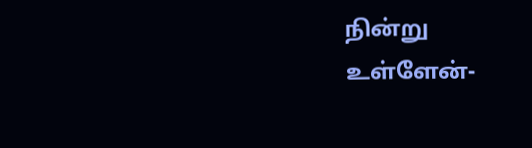நின்று உள்ளேன்-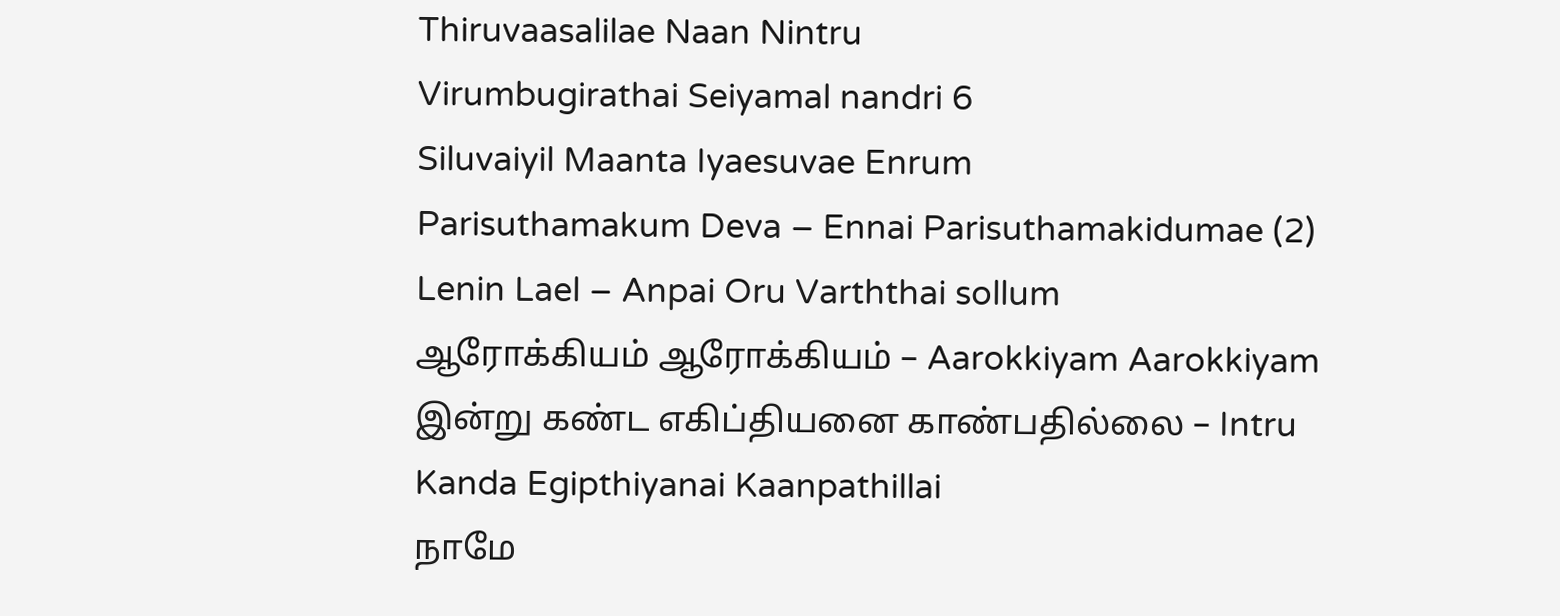Thiruvaasalilae Naan Nintru
Virumbugirathai Seiyamal nandri 6
Siluvaiyil Maanta Iyaesuvae Enrum
Parisuthamakum Deva – Ennai Parisuthamakidumae (2)
Lenin Lael – Anpai Oru Varththai sollum
ஆரோக்கியம் ஆரோக்கியம் – Aarokkiyam Aarokkiyam
இன்று கண்ட எகிப்தியனை காண்பதில்லை – Intru Kanda Egipthiyanai Kaanpathillai
நாமே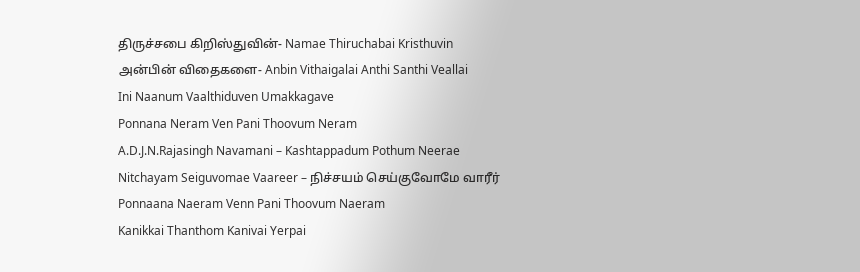திருச்சபை கிறிஸ்துவின்- Namae Thiruchabai Kristhuvin
அன்பின் விதைகளை- Anbin Vithaigalai Anthi Santhi Veallai
Ini Naanum Vaalthiduven Umakkagave
Ponnana Neram Ven Pani Thoovum Neram
A.D.J.N.Rajasingh Navamani – Kashtappadum Pothum Neerae
Nitchayam Seiguvomae Vaareer – நிச்சயம் செய்குவோமே வாரீர்
Ponnaana Naeram Venn Pani Thoovum Naeram
Kanikkai Thanthom Kanivai Yerpai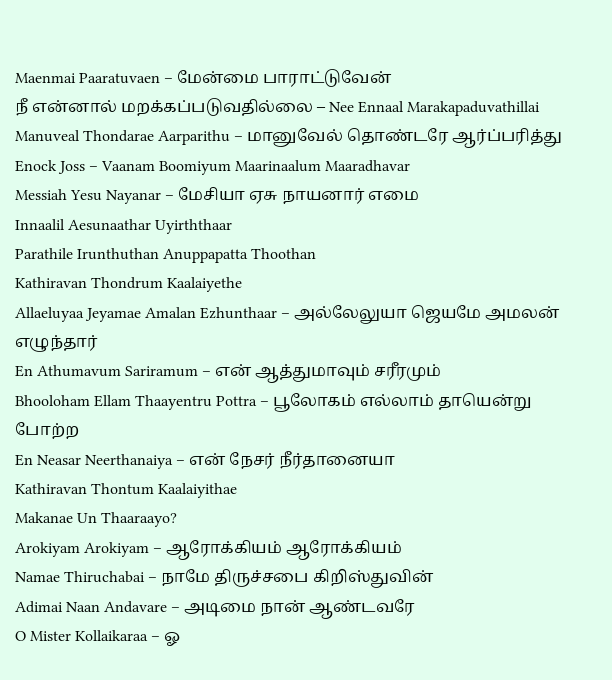Maenmai Paaratuvaen – மேன்மை பாராட்டுவேன்
நீ என்னால் மறக்கப்படுவதில்லை – Nee Ennaal Marakapaduvathillai
Manuveal Thondarae Aarparithu – மானுவேல் தொண்டரே ஆர்ப்பரித்து
Enock Joss – Vaanam Boomiyum Maarinaalum Maaradhavar
Messiah Yesu Nayanar – மேசியா ஏசு நாயனார் எமை
Innaalil Aesunaathar Uyirththaar
Parathile Irunthuthan Anuppapatta Thoothan
Kathiravan Thondrum Kaalaiyethe
Allaeluyaa Jeyamae Amalan Ezhunthaar – அல்லேலுயா ஜெயமே அமலன் எழுந்தார்
En Athumavum Sariramum – என் ஆத்துமாவும் சரீரமும்
Bhooloham Ellam Thaayentru Pottra – பூலோகம் எல்லாம் தாயென்று போற்ற
En Neasar Neerthanaiya – என் நேசர் நீர்தானையா
Kathiravan Thontum Kaalaiyithae
Makanae Un Thaaraayo?
Arokiyam Arokiyam – ஆரோக்கியம் ஆரோக்கியம்
Namae Thiruchabai – நாமே திருச்சபை கிறிஸ்துவின்
Adimai Naan Andavare – அடிமை நான் ஆண்டவரே
O Mister Kollaikaraa – ஓ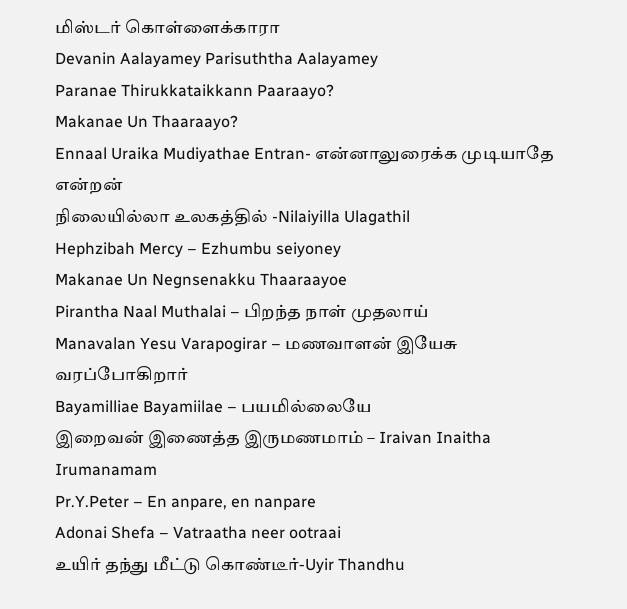மிஸ்டர் கொள்ளைக்காரா
Devanin Aalayamey Parisuththa Aalayamey
Paranae Thirukkataikkann Paaraayo?
Makanae Un Thaaraayo?
Ennaal Uraika Mudiyathae Entran- என்னாலுரைக்க முடியாதே என்றன்
நிலையில்லா உலகத்தில் -Nilaiyilla Ulagathil
Hephzibah Mercy – Ezhumbu seiyoney
Makanae Un Negnsenakku Thaaraayoe
Pirantha Naal Muthalai – பிறந்த நாள் முதலாய்
Manavalan Yesu Varapogirar – மணவாளன் இயேசு வரப்போகிறார்
Bayamilliae Bayamiilae – பயமில்லையே
இறைவன் இணைத்த இருமணமாம் – Iraivan Inaitha Irumanamam
Pr.Y.Peter – En anpare, en nanpare
Adonai Shefa – Vatraatha neer ootraai
உயிர் தந்து மீட்டு கொண்டீர்-Uyir Thandhu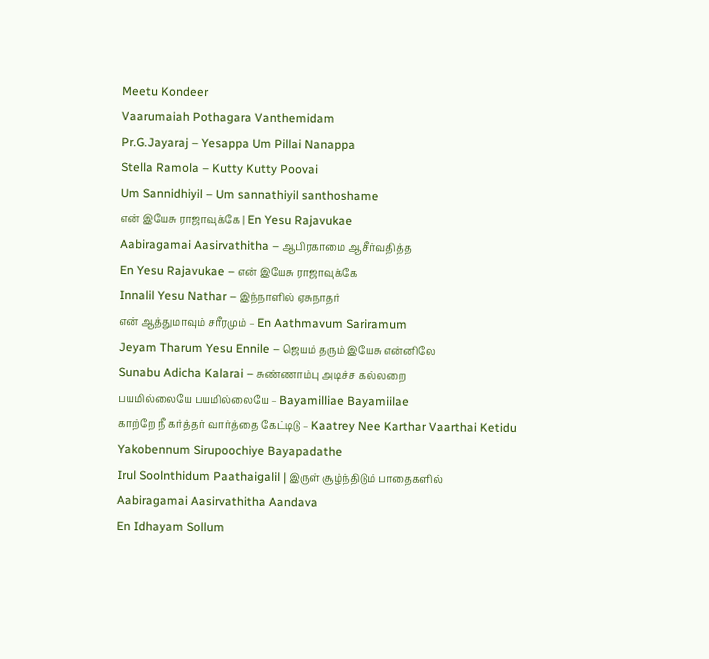Meetu Kondeer
Vaarumaiah Pothagara Vanthemidam
Pr.G.Jayaraj – Yesappa Um Pillai Nanappa
Stella Ramola – Kutty Kutty Poovai
Um Sannidhiyil – Um sannathiyil santhoshame
என் இயேசு ராஜாவுக்கே | En Yesu Rajavukae
Aabiragamai Aasirvathitha – ஆபிரகாமை ஆசீர்வதித்த
En Yesu Rajavukae – என் இயேசு ராஜாவுக்கே
Innalil Yesu Nathar – இந்நாளில் ஏசுநாதர்
என் ஆத்துமாவும் சரீரமும் – En Aathmavum Sariramum
Jeyam Tharum Yesu Ennile – ஜெயம் தரும் இயேசு என்னிலே
Sunabu Adicha Kalarai – சுண்ணாம்பு அடிச்ச கல்லறை
பயமில்லையே பயமில்லையே – Bayamilliae Bayamiilae
காற்றே நீ கர்த்தர் வார்த்தை கேட்டிடு – Kaatrey Nee Karthar Vaarthai Ketidu
Yakobennum Sirupoochiye Bayapadathe
Irul Soolnthidum Paathaigalil | இருள் சூழ்ந்திடும் பாதைகளில்
Aabiragamai Aasirvathitha Aandava
En Idhayam Sollum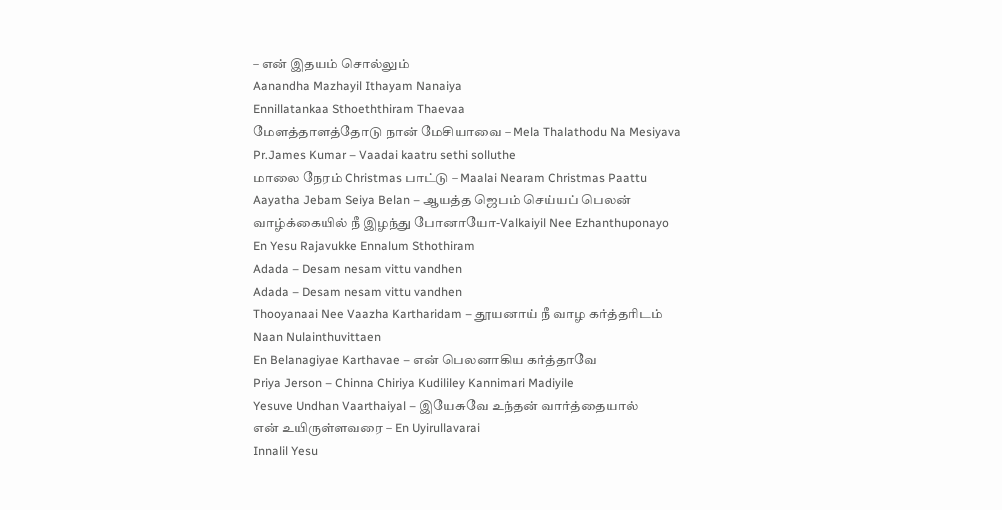– என் இதயம் சொல்லும்
Aanandha Mazhayil Ithayam Nanaiya
Ennillatankaa Sthoeththiram Thaevaa
மேளத்தாளத்தோடு நான் மேசியாவை – Mela Thalathodu Na Mesiyava
Pr.James Kumar – Vaadai kaatru sethi solluthe
மாலை நேரம் Christmas பாட்டு – Maalai Nearam Christmas Paattu
Aayatha Jebam Seiya Belan – ஆயத்த ஜெபம் செய்யப் பெலன்
வாழ்க்கையில் நீ இழந்து போனாயோ-Valkaiyil Nee Ezhanthuponayo
En Yesu Rajavukke Ennalum Sthothiram
Adada – Desam nesam vittu vandhen
Adada – Desam nesam vittu vandhen
Thooyanaai Nee Vaazha Kartharidam – தூயனாய் நீ வாழ கர்த்தரிடம்
Naan Nulainthuvittaen
En Belanagiyae Karthavae – என் பெலனாகிய கர்த்தாவே
Priya Jerson – Chinna Chiriya Kudililey Kannimari Madiyile
Yesuve Undhan Vaarthaiyal – இயேசுவே உந்தன் வார்த்தையால்
என் உயிருள்ளவரை – En Uyirullavarai
Innalil Yesu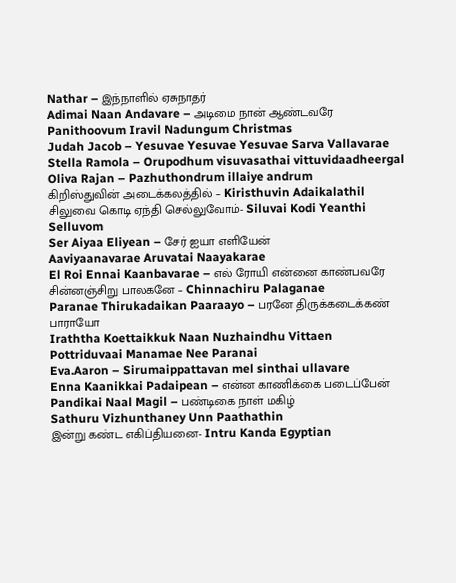Nathar – இந்நாளில் ஏசுநாதர்
Adimai Naan Andavare – அடிமை நான் ஆண்டவரே
Panithoovum Iravil Nadungum Christmas
Judah Jacob – Yesuvae Yesuvae Yesuvae Sarva Vallavarae
Stella Ramola – Orupodhum visuvasathai vittuvidaadheergal
Oliva Rajan – Pazhuthondrum illaiye andrum
கிறிஸ்துவின் அடைக்கலத்தில் – Kiristhuvin Adaikalathil
சிலுவை கொடி ஏந்தி செல்லுவோம்- Siluvai Kodi Yeanthi Selluvom
Ser Aiyaa Eliyean – சேர் ஐயா எளியேன்
Aaviyaanavarae Aruvatai Naayakarae
El Roi Ennai Kaanbavarae – எல் ரோயி என்னை காண்பவரே
சின்னஞ்சிறு பாலகனே – Chinnachiru Palaganae
Paranae Thirukadaikan Paaraayo – பரனே திருக்கடைக்கண் பாராயோ
Iraththa Koettaikkuk Naan Nuzhaindhu Vittaen
Pottriduvaai Manamae Nee Paranai
Eva.Aaron – Sirumaippattavan mel sinthai ullavare
Enna Kaanikkai Padaipean – என்ன காணிக்கை படைப்பேன்
Pandikai Naal Magil – பண்டிகை நாள் மகிழ்
Sathuru Vizhunthaney Unn Paathathin
இன்று கண்ட எகிப்தியனை- Intru Kanda Egyptian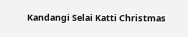Kandangi Selai Katti Christmas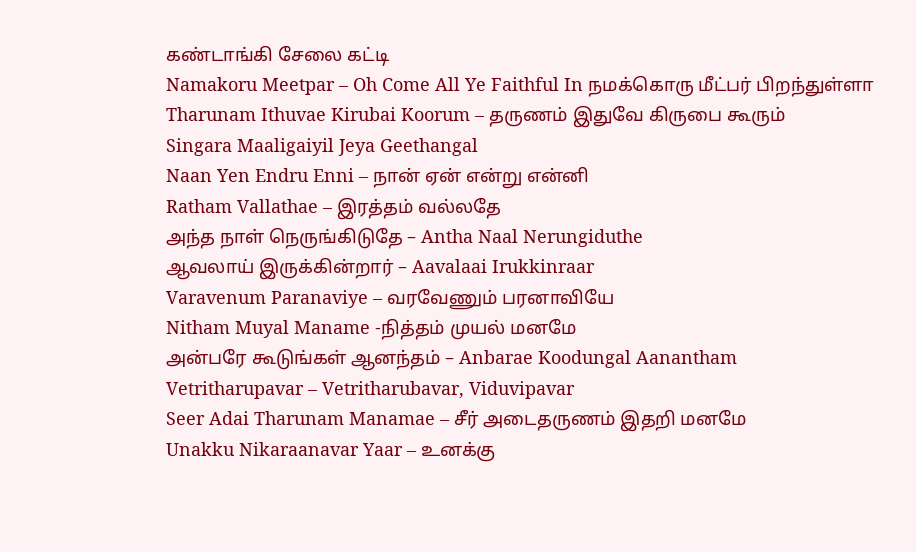கண்டாங்கி சேலை கட்டி
Namakoru Meetpar – Oh Come All Ye Faithful In நமக்கொரு மீட்பர் பிறந்துள்ளா
Tharunam Ithuvae Kirubai Koorum – தருணம் இதுவே கிருபை கூரும்
Singara Maaligaiyil Jeya Geethangal
Naan Yen Endru Enni – நான் ஏன் என்று என்னி
Ratham Vallathae – இரத்தம் வல்லதே
அந்த நாள் நெருங்கிடுதே – Antha Naal Nerungiduthe
ஆவலாய் இருக்கின்றார் – Aavalaai Irukkinraar
Varavenum Paranaviye – வரவேணும் பரனாவியே
Nitham Muyal Maname -நித்தம் முயல் மனமே
அன்பரே கூடுங்கள் ஆனந்தம் – Anbarae Koodungal Aanantham
Vetritharupavar – Vetritharubavar, Viduvipavar
Seer Adai Tharunam Manamae – சீர் அடைதருணம் இதறி மனமே
Unakku Nikaraanavar Yaar – உனக்கு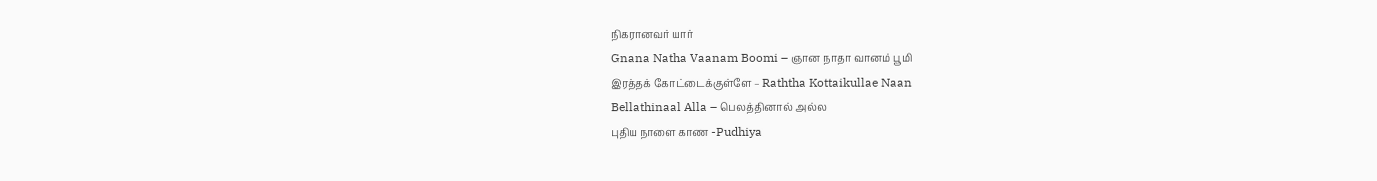நிகரானவர் யார்
Gnana Natha Vaanam Boomi – ஞான நாதா வானம் பூமி
இரத்தக் கோட்டைக்குள்ளே – Raththa Kottaikullae Naan
Bellathinaal Alla – பெலத்தினால் அல்ல
புதிய நாளை காண -Pudhiya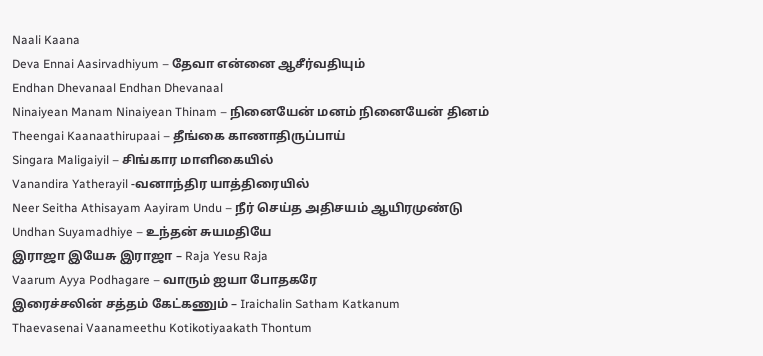Naali Kaana
Deva Ennai Aasirvadhiyum – தேவா என்னை ஆசீர்வதியும்
Endhan Dhevanaal Endhan Dhevanaal
Ninaiyean Manam Ninaiyean Thinam – நினையேன் மனம் நினையேன் தினம்
Theengai Kaanaathirupaai – தீங்கை காணாதிருப்பாய்
Singara Maligaiyil – சிங்கார மாளிகையில்
Vanandira Yatherayil -வனாந்திர யாத்திரையில்
Neer Seitha Athisayam Aayiram Undu – நீர் செய்த அதிசயம் ஆயிரமுண்டு
Undhan Suyamadhiye – உந்தன் சுயமதியே
இராஜா இயேசு இராஜா – Raja Yesu Raja
Vaarum Ayya Podhagare – வாரும் ஐயா போதகரே
இரைச்சலின் சத்தம் கேட்கணும் – Iraichalin Satham Katkanum
Thaevasenai Vaanameethu Kotikotiyaakath Thontum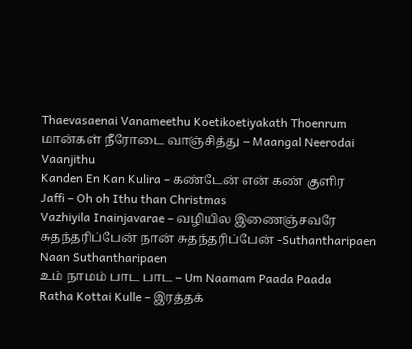Thaevasaenai Vanameethu Koetikoetiyakath Thoenrum
மான்கள் நீரோடை வாஞ்சித்து – Maangal Neerodai Vaanjithu
Kanden En Kan Kulira – கண்டேன் என் கண் குளிர
Jaffi – Oh oh Ithu than Christmas
Vazhiyila Inainjavarae – வழியில இணைஞ்சவரே
சுதந்தரிப்பேன் நான் சுதந்தரிப்பேன் -Suthantharipaen Naan Suthantharipaen
உம் நாமம் பாட பாட – Um Naamam Paada Paada
Ratha Kottai Kulle – இரத்தக்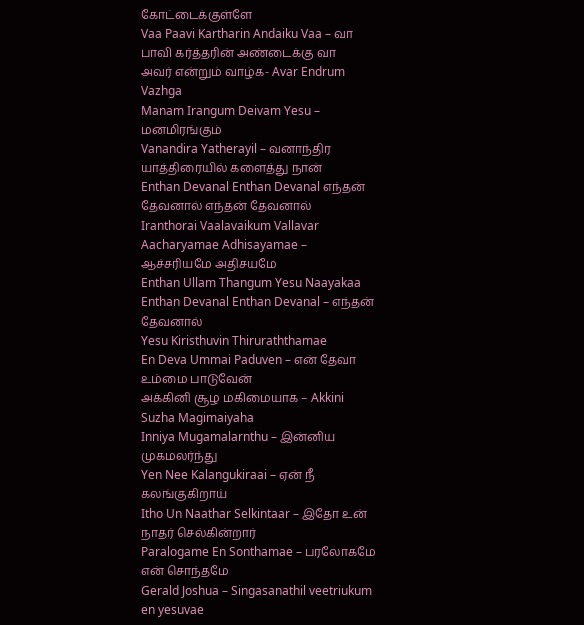கோட்டைக்குள்ளே
Vaa Paavi Kartharin Andaiku Vaa – வா பாவி கர்த்தரின் அண்டைக்கு வா
அவர் என்றும் வாழ்க- Avar Endrum Vazhga
Manam Irangum Deivam Yesu – மனமிரங்கும்
Vanandira Yatherayil – வனாந்திர யாத்திரையில் களைத்து நான்
Enthan Devanal Enthan Devanal எந்தன் தேவனால் எந்தன் தேவனால்
Iranthorai Vaalavaikum Vallavar
Aacharyamae Adhisayamae – ஆச்சரியமே அதிசயமே
Enthan Ullam Thangum Yesu Naayakaa
Enthan Devanal Enthan Devanal – எந்தன் தேவனால்
Yesu Kiristhuvin Thiruraththamae
En Deva Ummai Paduven – என் தேவா உம்மை பாடுவேன்
அக்கினி சூழ மகிமையாக – Akkini Suzha Magimaiyaha
Inniya Mugamalarnthu – இன்னிய முகமலர்ந்து
Yen Nee Kalangukiraai – ஏன் நீ கலங்குகிறாய்
Itho Un Naathar Selkintaar – இதோ உன் நாதர் செல்கின்றார்
Paralogame En Sonthamae – பரலோகமே என் சொந்தமே
Gerald Joshua – Singasanathil veetriukum en yesuvae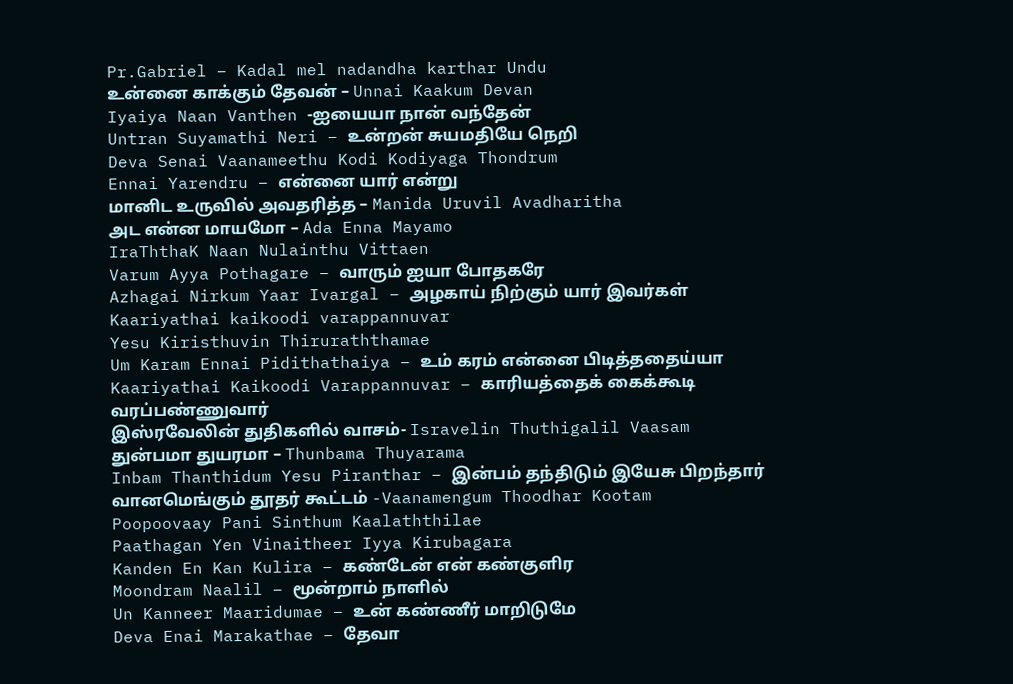Pr.Gabriel – Kadal mel nadandha karthar Undu
உன்னை காக்கும் தேவன் – Unnai Kaakum Devan
Iyaiya Naan Vanthen -ஐயையா நான் வந்தேன்
Untran Suyamathi Neri – உன்றன் சுயமதியே நெறி
Deva Senai Vaanameethu Kodi Kodiyaga Thondrum
Ennai Yarendru – என்னை யார் என்று
மானிட உருவில் அவதரித்த – Manida Uruvil Avadharitha
அட என்ன மாயமோ – Ada Enna Mayamo
IraThthaK Naan Nulainthu Vittaen
Varum Ayya Pothagare – வாரும் ஐயா போதகரே
Azhagai Nirkum Yaar Ivargal – அழகாய் நிற்கும் யார் இவர்கள்
Kaariyathai kaikoodi varappannuvar
Yesu Kiristhuvin Thiruraththamae
Um Karam Ennai Pidithathaiya – உம் கரம் என்னை பிடித்ததைய்யா
Kaariyathai Kaikoodi Varappannuvar – காரியத்தைக் கைக்கூடி வரப்பண்ணுவார்
இஸ்ரவேலின் துதிகளில் வாசம்- Isravelin Thuthigalil Vaasam
துன்பமா துயரமா – Thunbama Thuyarama
Inbam Thanthidum Yesu Piranthar – இன்பம் தந்திடும் இயேசு பிறந்தார்
வானமெங்கும் தூதர் கூட்டம் -Vaanamengum Thoodhar Kootam
Poopoovaay Pani Sinthum Kaalaththilae
Paathagan Yen Vinaitheer Iyya Kirubagara
Kanden En Kan Kulira – கண்டேன் என் கண்குளிர
Moondram Naalil – மூன்றாம் நாளில்
Un Kanneer Maaridumae – உன் கண்ணீர் மாறிடுமே
Deva Enai Marakathae – தேவா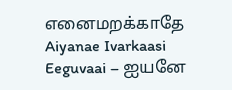எனைமறக்காதே
Aiyanae Ivarkaasi Eeguvaai – ஐயனே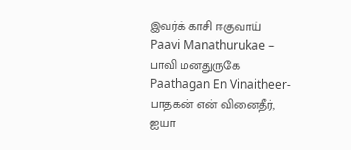இவர்க் காசி ஈகுவாய்
Paavi Manathurukae – பாவி மனதுருகே
Paathagan En Vinaitheer-பாதகன் என் வினைதீர், ஐயா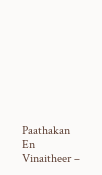Paathakan En Vinaitheer –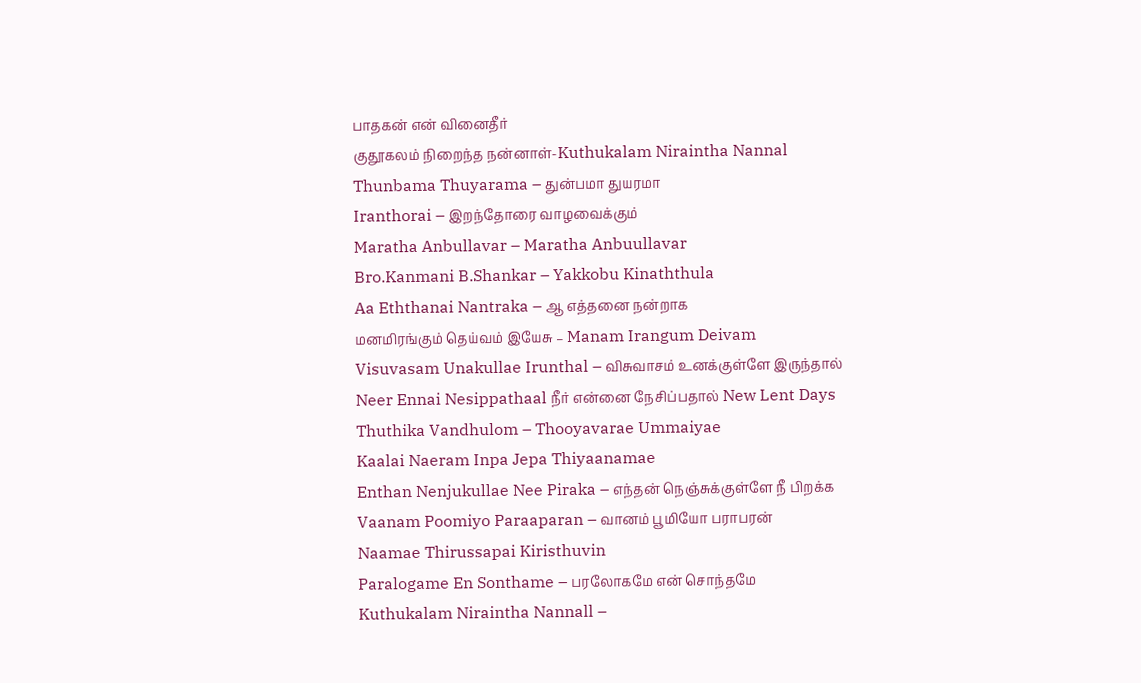பாதகன் என் வினைதீர்
குதூகலம் நிறைந்த நன்னாள்-Kuthukalam Niraintha Nannal
Thunbama Thuyarama – துன்பமா துயரமா
Iranthorai – இறந்தோரை வாழவைக்கும்
Maratha Anbullavar – Maratha Anbuullavar
Bro.Kanmani B.Shankar – Yakkobu Kinaththula
Aa Eththanai Nantraka – ஆ எத்தனை நன்றாக
மனமிரங்கும் தெய்வம் இயேசு – Manam Irangum Deivam
Visuvasam Unakullae Irunthal – விசுவாசம் உனக்குள்ளே இருந்தால்
Neer Ennai Nesippathaal நீர் என்னை நேசிப்பதால் New Lent Days
Thuthika Vandhulom – Thooyavarae Ummaiyae
Kaalai Naeram Inpa Jepa Thiyaanamae
Enthan Nenjukullae Nee Piraka – எந்தன் நெஞ்சுக்குள்ளே நீ பிறக்க
Vaanam Poomiyo Paraaparan – வானம் பூமியோ பராபரன்
Naamae Thirussapai Kiristhuvin
Paralogame En Sonthame – பரலோகமே என் சொந்தமே
Kuthukalam Niraintha Nannall –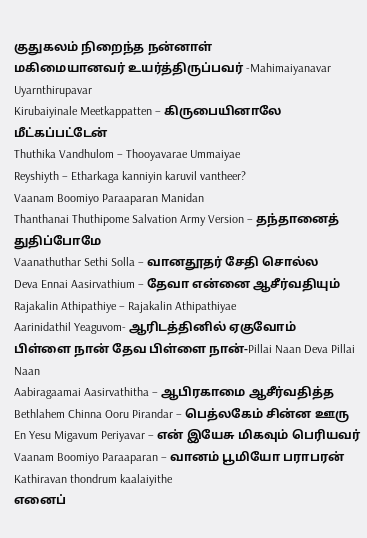குதுகலம் நிறைந்த நன்னாள்
மகிமையானவர் உயர்த்திருப்பவர் -Mahimaiyanavar Uyarnthirupavar
Kirubaiyinale Meetkappatten – கிருபையினாலே மீட்கப்பட்டேன்
Thuthika Vandhulom – Thooyavarae Ummaiyae
Reyshiyth – Etharkaga kanniyin karuvil vantheer?
Vaanam Boomiyo Paraaparan Manidan
Thanthanai Thuthipome Salvation Army Version – தந்தானைத் துதிப்போமே
Vaanathuthar Sethi Solla – வானதூதர் சேதி சொல்ல
Deva Ennai Aasirvathium – தேவா என்னை ஆசீர்வதியும்
Rajakalin Athipathiye – Rajakalin Athipathiyae
Aarinidathil Yeaguvom- ஆரிடத்தினில் ஏகுவோம்
பிள்ளை நான் தேவ பிள்ளை நான்-Pillai Naan Deva Pillai Naan
Aabiragaamai Aasirvathitha – ஆபிரகாமை ஆசீர்வதித்த
Bethlahem Chinna Ooru Pirandar – பெத்லகேம் சின்ன ஊரு
En Yesu Migavum Periyavar – என் இயேசு மிகவும் பெரியவர்
Vaanam Boomiyo Paraaparan – வானம் பூமியோ பராபரன்
Kathiravan thondrum kaalaiyithe
எனைப்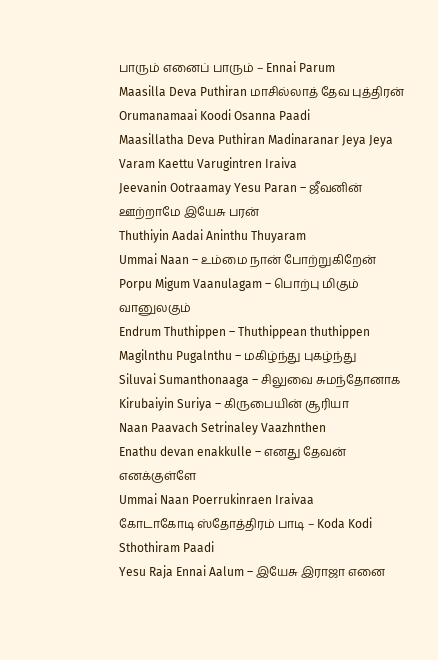பாரும் எனைப் பாரும் – Ennai Parum
Maasilla Deva Puthiran மாசில்லாத் தேவ புத்திரன்
Orumanamaai Koodi Osanna Paadi
Maasillatha Deva Puthiran Madinaranar Jeya Jeya
Varam Kaettu Varugintren Iraiva
Jeevanin Ootraamay Yesu Paran – ஜீவனின் ஊற்றாமே இயேசு பரன்
Thuthiyin Aadai Aninthu Thuyaram
Ummai Naan – உம்மை நான் போற்றுகிறேன்
Porpu Migum Vaanulagam – பொற்பு மிகும் வானுலகும்
Endrum Thuthippen – Thuthippean thuthippen
Magilnthu Pugalnthu – மகிழ்ந்து புகழ்ந்து
Siluvai Sumanthonaaga – சிலுவை சுமந்தோனாக
Kirubaiyin Suriya – கிருபையின் சூரியா
Naan Paavach Setrinaley Vaazhnthen
Enathu devan enakkulle – எனது தேவன் எனக்குள்ளே
Ummai Naan Poerrukinraen Iraivaa
கோடாகோடி ஸ்தோத்திரம் பாடி – Koda Kodi Sthothiram Paadi
Yesu Raja Ennai Aalum – இயேசு இராஜா எனை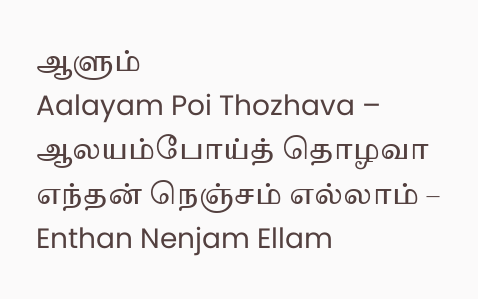ஆளும்
Aalayam Poi Thozhava – ஆலயம்போய்த் தொழவா
எந்தன் நெஞ்சம் எல்லாம் – Enthan Nenjam Ellam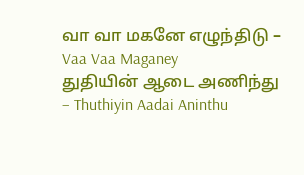வா வா மகனே எழுந்திடு – Vaa Vaa Maganey
துதியின் ஆடை அணிந்து – Thuthiyin Aadai Aninthu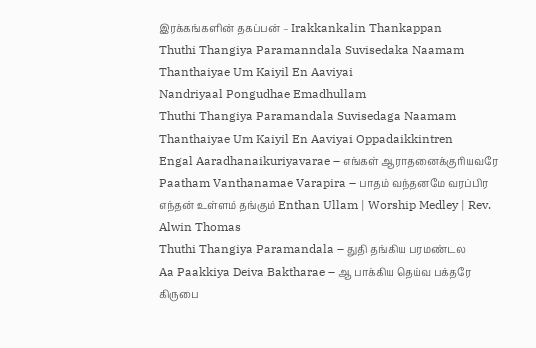இரக்கங்களின் தகப்பன் – Irakkankalin Thankappan
Thuthi Thangiya Paramanndala Suvisedaka Naamam
Thanthaiyae Um Kaiyil En Aaviyai
Nandriyaal Pongudhae Emadhullam
Thuthi Thangiya Paramandala Suvisedaga Naamam
Thanthaiyae Um Kaiyil En Aaviyai Oppadaikkintren
Engal Aaradhanaikuriyavarae – எங்கள் ஆராதனைக்குரியவரே
Paatham Vanthanamae Varapira – பாதம் வந்தனமே வரப்பிர
எந்தன் உள்ளம் தங்கும் Enthan Ullam | Worship Medley | Rev. Alwin Thomas
Thuthi Thangiya Paramandala – துதி தங்கிய பரமண்டல
Aa Paakkiya Deiva Baktharae – ஆ பாக்கிய தெய்வ பக்தரே
கிருபை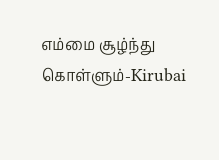எம்மை சூழ்ந்து கொள்ளும்-Kirubai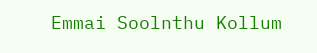Emmai Soolnthu Kollum